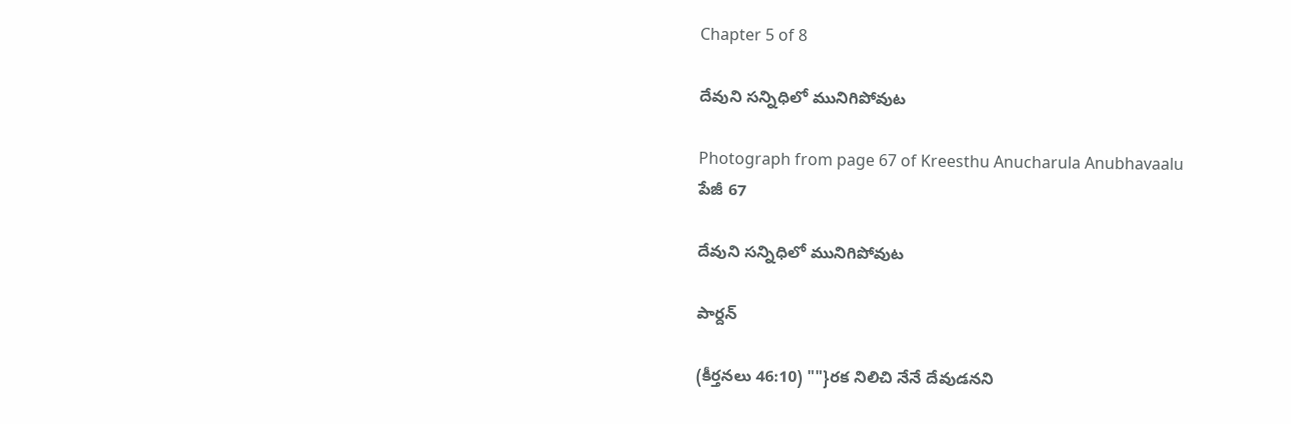Chapter 5 of 8

దేవుని సన్నిధిలో మునిగిపోవుట

Photograph from page 67 of Kreesthu Anucharula Anubhavaalu
పేజీ 67

దేవుని సన్నిధిలో మునిగిపోవుట

పార్దన్

(కీర్తనలు 46:10) ""}రక నిలిచి నేనే దేవుడనని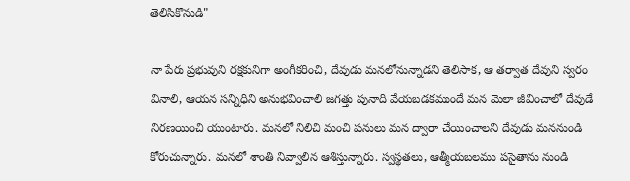తెలిసికొనుడి"

నా పేరు ప్రభువుని రక్షకునిగా అంగీకరించి, దేవుడు మనలోనున్నాడని తెలిసాక, ఆ తర్వాత దేవుని స్వరం వినాలి, ఆయన సన్నిధిని అనుభవించాలి జగత్తు పునాది వేయబడకముందే మన వెులా జీవించాలో దేవుడే నిరణయించి యుంటారు. మనలో నిలిచి మంచి పనులు మన ద్వారా చేయించాలని దేవుడు మననుండి కోరుచున్నారు. మనలో శాంతి నివ్వాలిన ఆశిస్తున్నారు. స్వస్థతలు, ఆత్మీయబలము పసైతాను నుండి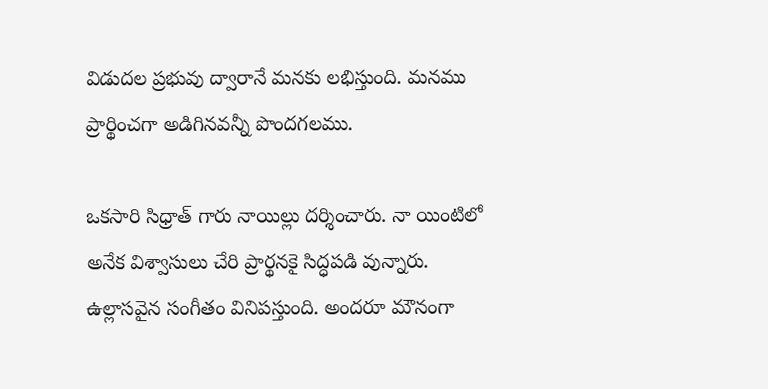విడుదల ప్రభువు ద్వారానే మనకు లభిస్తుంది. మనము ప్రార్థించగా అడిగినవన్నీ పొందగలము.

ఒకసారి సిధ్రాత్ గారు నాయిల్లు దర్శించారు. నా యింటిలో అనేక విశ్వాసులు చేరి ప్రార్థనకై సిద్ధపడి వున్నారు. ఉల్లాసవైన సంగీతం వినిపస్తుంది. అందరూ మౌనంగా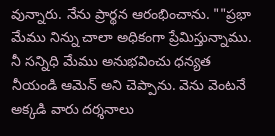వున్నారు. నేను ప్రార్థన ఆరంభించాను. ""ప్రభా మేము నిన్ను చాలా అధికంగా ప్రేమిస్తున్నాము. నీ సన్నిధి మేము అనుభవించు ధన్యత నీయండి ఆమెన్ అని చెప్పాను. వెను వెంటనే అక్కడి వారు దర్శనాలు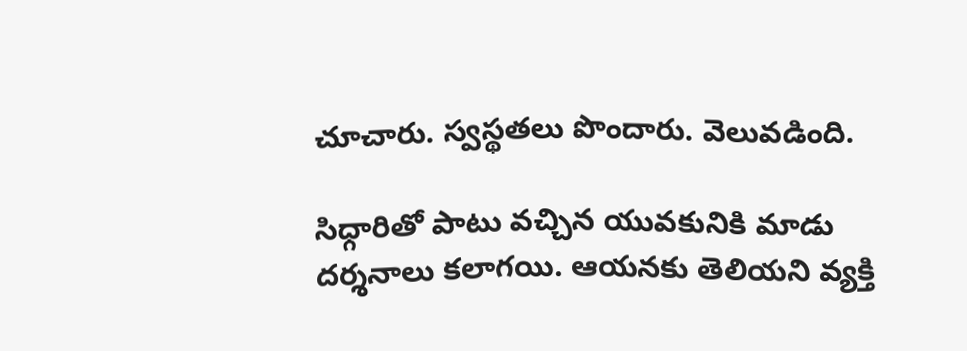చూచారు. స్వస్థతలు పొందారు. వెలువడింది.

సిధ్గారితో పాటు వచ్చిన యువకునికి మాడు దర్శనాలు కలాగయి. ఆయనకు తెలియని వ్యక్తి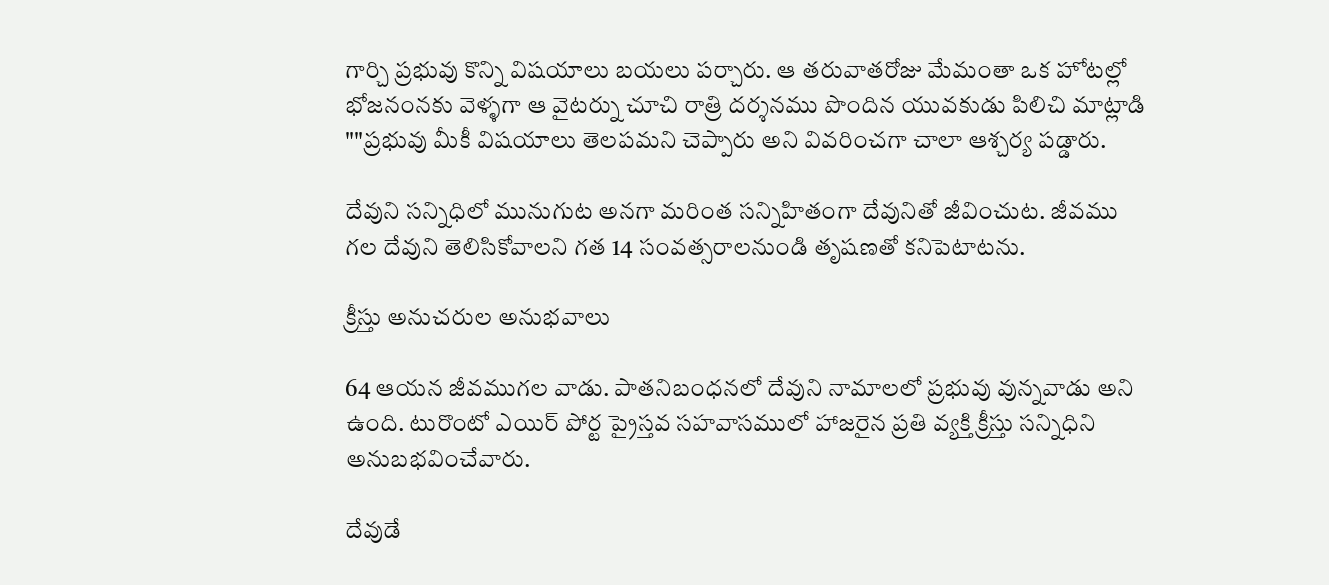గార్చి ప్రభువు కొన్ని విషయాలు బయలు పర్చారు. ఆ తరువాతరోజు మేమంతా ఒక హోటల్లో భోజనంనకు వెళ్ళగా ఆ వైటర్ను చూచి రాత్రి దర్శనము పొందిన యువకుడు పిలిచి మాట్లాడి ""ప్రభువు మీకీ విషయాలు తెలపమని చెప్పారు అని వివరించగా చాలా ఆశ్చర్య పడ్డారు.

దేవుని సన్నిధిలో మునుగుట అనగా మరింత సన్నిహితంగా దేవునితో జీవించుట. జీవము గల దేవుని తెలిసికోవాలని గత 14 సంవత్సరాలనుండి తృషణతో కనిపెటాటను.

క్రీస్తు అనుచరుల అనుభవాలు

64 ఆయన జీవముగల వాడు. పాతనిబంధనలో దేవుని నామాలలో ప్రభువు వున్నవాడు అని ఉంది. టురొంటో ఎయిర్ పోర్ట ప్రైస్తవ సహవాసములో హాజరైన ప్రతి వ్యక్తి క్రీస్తు సన్నిధిని అనుబభవించేవారు.

దేవుడే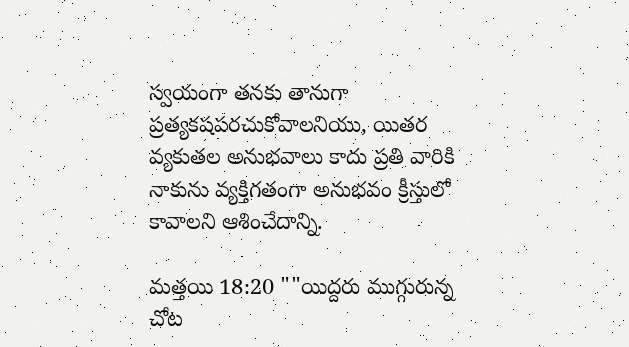స్వయంగా తనకు తానుగా ప్రత్యకషపరచుకోవాలనియు, యితర వ్యకుతల అనుభవాలు కాదు ప్రతి వారికి నాకును వ్యక్తిగతంగా అనుభవం క్రీస్తులో కావాలని ఆశించేదాన్ని.

మత్తయి 18:20 ""యిద్దరు ముగ్గురున్న చోట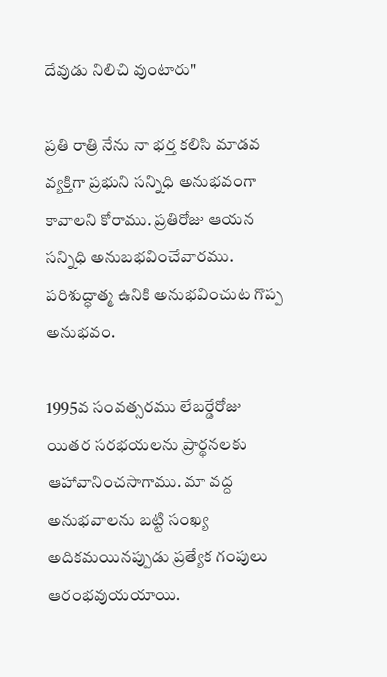దేవుడు నిలిచి వుంటారు"

ప్రతి రాత్రి నేను నా భర్త కలిసి మాడవ వ్యక్తిగా ప్రభుని సన్నిధి అనుభవంగా కావాలని కోరాము. ప్రతిరోజు ఆయన సన్నిధి అనుబభవించేవారము. పరిశుద్ధాత్మ ఉనికి అనుభవించుట గొప్ప అనుభవం.

1995వ సంవత్సరము లేబర్డేరోజు యితర సరభయలను ప్రార్థనలకు ఆహావానించసాగాము. మా వద్ద అనుభవాలను బట్టి సంఖ్య అదికమయినప్పుడు ప్రత్యేక గంపులు ఆరంభవుయయాయి.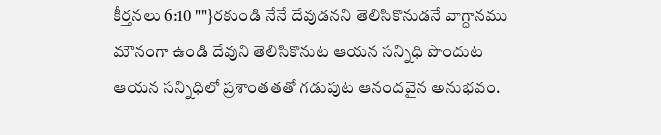కీర్తనలు 6:10 ""}రకుండి నేనే దేవుడనని తెలిసికొనుడనే వాగ్దానము మౌనంగా ఉండి దేవుని తెలిసికొనుట ఆయన సన్నిధి పొందుట ఆయన సన్నిధిలో ప్రశాంతతతో గడుపుట ఆనందవైన అనుభవం.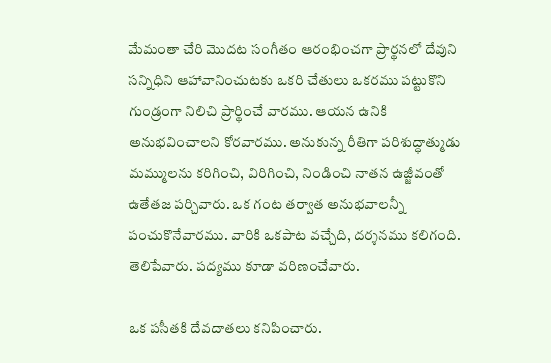మేమంతా చేరి మొదట సంగీతం ఆరంభించగా ప్రార్థనలో దేవుని సన్నిధిని ఆహావానించుటకు ఒకరి చేతులు ఒకరము పట్టుకొని గుండ్రంగా నిలిచి ప్రార్థించే వారము. ఆయన ఉనికి అనుభవించాలని కోరవారము. అనుకున్న రీతిగా పరిశుద్ధాత్ముడు మమ్ములను కరిగించి, విరిగించి, నిండించి నాతన ఉజ్జీవంతో ఉతేతజ పర్చివారు. ఒక గంట తర్వాత అనుభవాలన్నీ పంచుకొనేవారము. వారికి ఒకపాట వచ్చేది, దర్శనము కలిగంది. తెలిపేవారు. పద్యము కూడా వరిణంచేవారు.

ఒక పసీతకి దేవదాతలు కనిపించారు.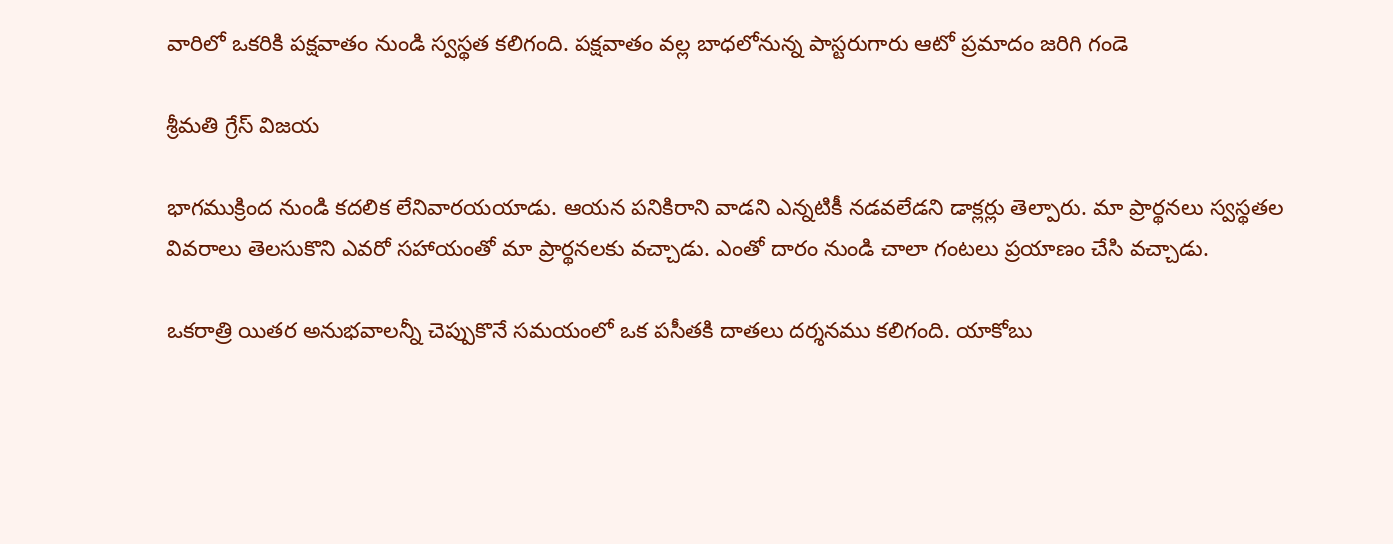వారిలో ఒకరికి పక్షవాతం నుండి స్వస్థత కలిగంది. పక్షవాతం వల్ల బాధలోనున్న పాస్టరుగారు ఆటో ప్రమాదం జరిగి గండె

శ్రీమతి గ్రేస్ విజయ

భాగముక్రింద నుండి కదలిక లేనివారయయాడు. ఆయన పనికిరాని వాడని ఎన్నటికీ నడవలేడని డాక్లర్లు తెల్పారు. మా ప్రార్థనలు స్వస్థతల వివరాలు తెలసుకొని ఎవరో సహాయంతో మా ప్రార్థనలకు వచ్చాడు. ఎంతో దారం నుండి చాలా గంటలు ప్రయాణం చేసి వచ్చాడు.

ఒకరాత్రి యితర అనుభవాలన్నీ చెప్పుకొనే సమయంలో ఒక పసీతకి దాతలు దర్శనము కలిగంది. యాకోబు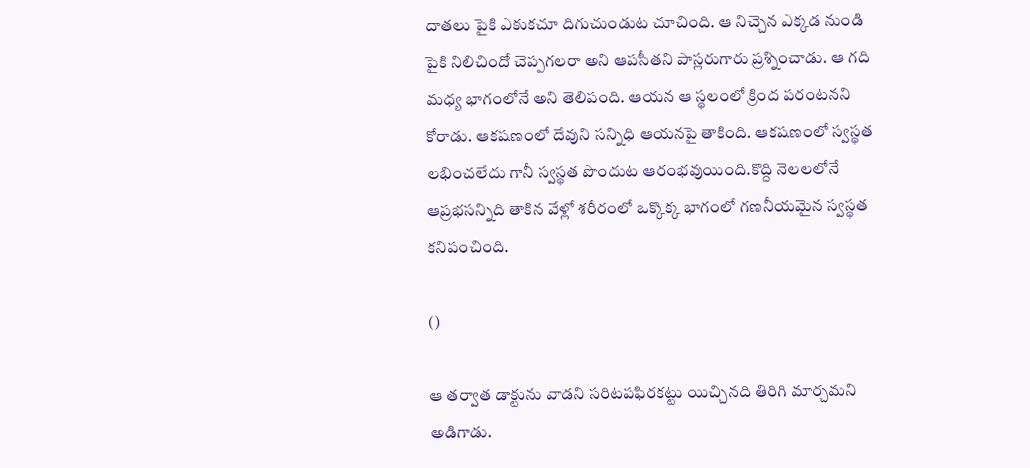దాతలు పైకి ఎకుకచూ దిగుచుండుట చూచింది. ఆ నిచ్చెన ఎక్కడ నుండి పైకి నిలిచిందో చెప్పగలరా అని ఆపసీతని పాస్లరుగారు ప్రశ్నించాడు. ఆ గది మధ్య భాగంలోనే అని తెలిపంది. ఆయన ఆ స్థలంలో క్రింద పరంటనని కోరాడు. ఆకషణంలో దేవుని సన్నిధి ఆయనపై తాకింది. ఆకషణంలో స్వస్థత లభించలేదు గానీ స్వస్థత పొందుట ఆరంభవుయింది.కొద్ది నెలలలోనే ఆప్రభసన్నిది తాకిన వేళ్లో శరీరంలో ఒక్కొక్క భాగంలో గణనీయమైన స్వస్థత కనిపంచింది.

()

ఆ తర్వాత డాక్టును వాడని సరిటపఫిరకట్టు యిచ్చినది తిరిగి మార్చమని అడిగాడు.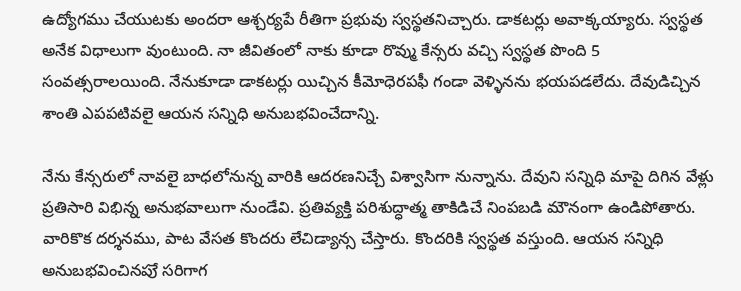ఉద్యోగము చేయుటకు అందరా ఆశ్చర్యపే రీతిగా ప్రభువు స్వస్థతనిచ్చారు. డాకటర్లు అవాక్కయ్యారు. స్వస్థత అనేక విధాలుగా వుంటుంది. నా జీవితంలో నాకు కూడా రొవ్ము కేన్సరు వచ్చి స్వస్థత పొంది 5 సంవత్సరాలయింది. నేనుకూడా డాకటర్లు యిచ్చిన కీమోధెరపఫీ గండా వెళ్ళినను భయపడలేదు. దేవుడిచ్చిన శాంతి ఎపపటివలై ఆయన సన్నిధి అనుబభవించేదాన్ని.

నేను కేన్సరులో నావలై బాధలోనున్న వారికి ఆదరణనిచ్చే విశ్వాసిగా నున్నాను. దేవుని సన్నిధి మాపై దిగిన వేళ్లు ప్రతిసారి విభిన్న అనుభవాలుగా నుండేవి. ప్రతివ్యక్తి పరిశుద్ధాత్మ తాకిడిచే నింపబడి మౌనంగా ఉండిపోతారు. వారికొక దర్శనము, పాట వేసత కొందరు లేచిడ్యాన్స చేస్తారు. కొందరికి స్వస్థత వస్తుంది. ఆయన సన్నిధి అనుబభవించినపుే సరిగాగ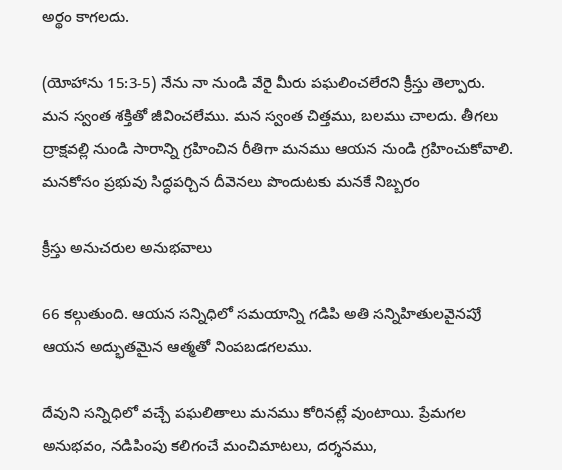అర్థం కాగలదు.

(యోహాను 15:3-5) నేను నా నుండి వేరై మీరు పఘలించలేరని క్రీస్తు తెల్పారు. మన స్వంత శక్తితో జీవించలేము. మన స్వంత చిత్తము, బలము చాలదు. తీగలు ద్రాక్షవల్లి నుండి సారాన్ని గ్రహించిన రీతిగా మనము ఆయన నుండి గ్రహించుకోవాలి. మనకోసం ప్రభువు సిద్ధపర్చిన దీవెనలు పొందుటకు మనకే నిబ్బరం

క్రీస్తు అనుచరుల అనుభవాలు

66 కల్గుతుంది. ఆయన సన్నిధిలో సమయాన్ని గడిపి అతి సన్నిహితులవైనపుే ఆయన అద్భుతమైన ఆత్మతో నింపబడగలము.

దేవుని సన్నిధిలో వచ్చే పఘలితాలు మనము కోరినట్లే వుంటాయి. ప్రేమగల అనుభవం, నడిపింపు కలిగంచే మంచిమాటలు, దర్శనము,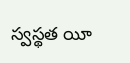స్వస్థత యీ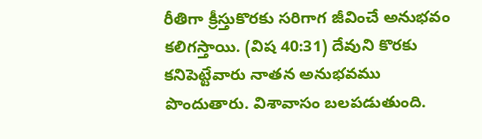రీతిగా క్రీస్తుకొరకు సరిగాగ జీవించే అనుభవం కలిగస్తాయి. (విష 40:31) దేవుని కొరకు కనిపెట్టేవారు నాతన అనుభవము పొందుతారు. విశావాసం బలపడుతుంది.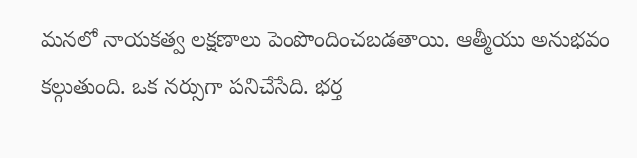మనలో నాయకత్వ లక్షణాలు పెంపొందించబడతాయి. ఆత్మీయు అనుభవం కల్గుతుంది. ఒక నర్సుగా పనిచేసేది. భర్త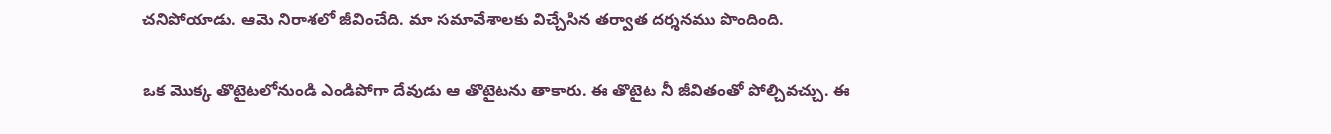చనిపోయాడు. ఆమె నిరాశలో జీవించేది. మా సమావేశాలకు విచ్చేసిన తర్వాత దర్శనము పొందింది.

ఒక మొక్క తొటైటలోనుండి ఎండిపోగా దేవుడు ఆ తొటైటను తాకారు. ఈ తొటైట నీ జీవితంతో పోల్చివచ్చు. ఈ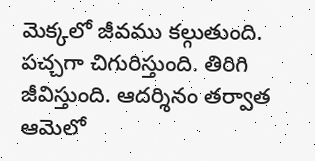వెుక్కలో జీవము కల్గుతుంది. పచ్చగా చిగురిస్తుంది. తిరిగి జీవిస్తుంది. ఆదర్శినం తర్వాత ఆమెలో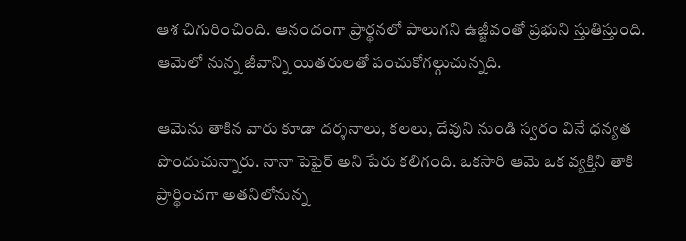ఆశ చిగురించింది. ఆనందంగా ప్రార్థనలో పాలుగని ఉజ్జీవంతో ప్రభుని స్తుతిస్తుంది. ఆమెలో నున్న జీవాన్ని యితరులతో పంచుకోగల్గుచున్నది.

ఆమెను తాకిన వారు కూడా దర్శనాలు, కలలు, దేవుని నుండి స్వరం వినే ధన్యత పొందుచున్నారు. నానా పెఫైర్ అని పేరు కలిగంది. ఒకసారి ఆమె ఒక వ్యక్తిని తాకి ప్రార్థించగా అతనిలోనున్న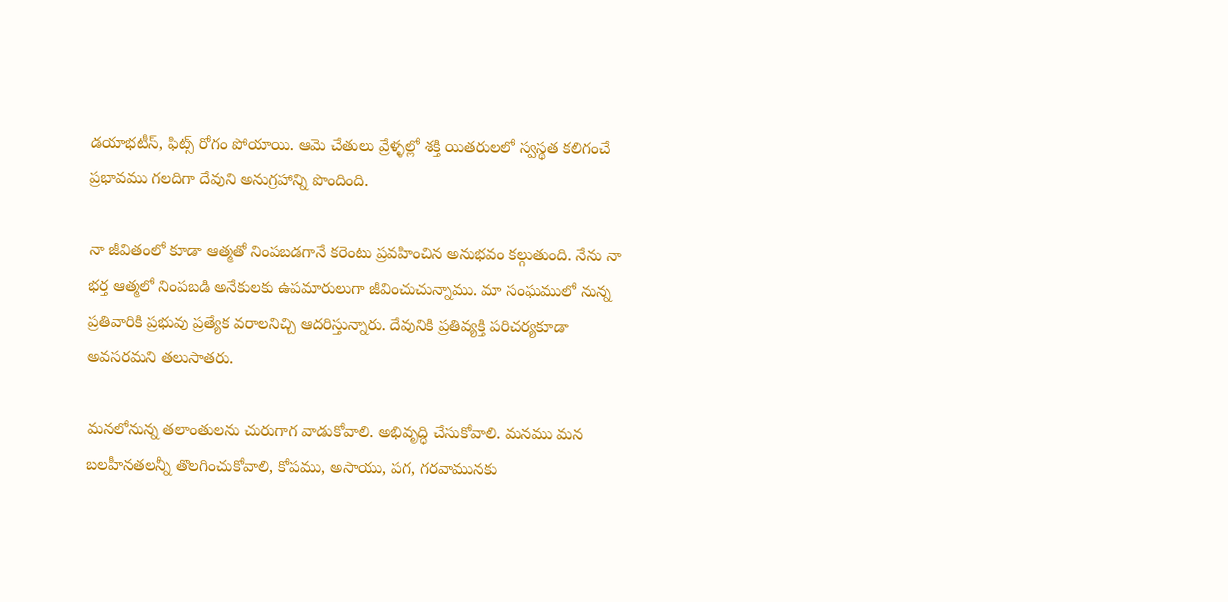డయాభటీస్, ఫిట్స్ రోగం పోయాయి. ఆమె చేతులు వ్రేళ్ళల్లో శక్తి యితరులలో స్వస్థత కలిగంచే ప్రభావము గలదిగా దేవుని అనుగ్రహాన్ని పొందింది.

నా జీవితంలో కూడా ఆత్మతో నింపబడగానే కరెంటు ప్రవహించిన అనుభవం కల్గుతుంది. నేను నా భర్త ఆత్మలో నింపబడి అనేకులకు ఉపమారులుగా జీవించుచున్నాము. మా సంఘములో నున్న ప్రతివారికి ప్రభువు ప్రత్యేక వరాలనిచ్చి ఆదరిస్తున్నారు. దేవునికి ప్రతివ్యక్తి పరిచర్యకూడా అవసరమని తలుసాతరు.

మనలోనున్న తలాంతులను చురుగాగ వాడుకోవాలి. అభివృద్ధి చేసుకోవాలి. మనము మన బలహీనతలన్నీ తొలగించుకోవాలి, కోపము, అసాయు, పగ, గరవామునకు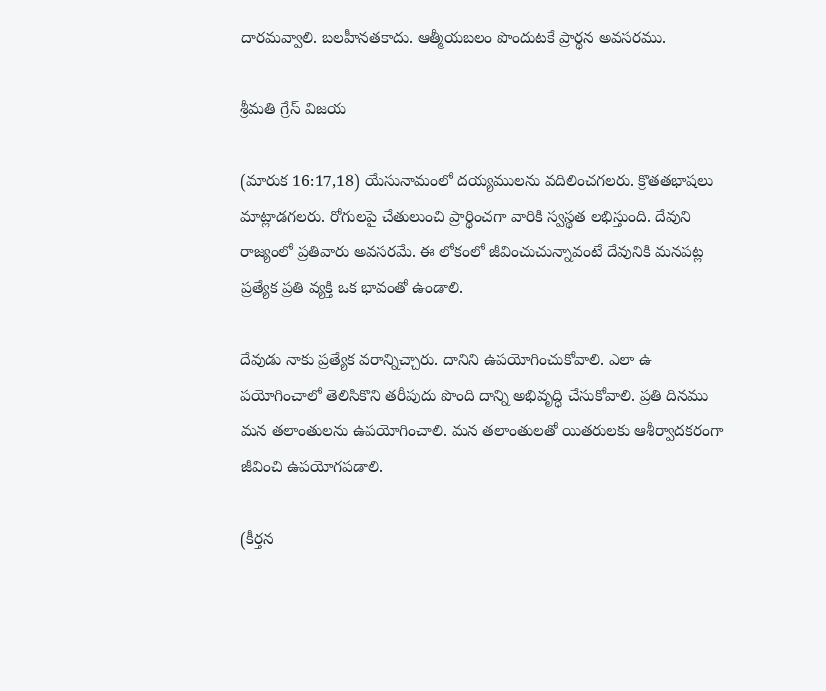దారమవ్వాలి. బలహీనతకాదు. ఆత్మీయబలం పొందుటకే ప్రార్థన అవసరము.

శ్రీమతి గ్రేస్ విజయ

(మారుక 16:17,18) యేసునామంలో దయ్యములను వదిలించగలరు. క్రొతతభాషలు మాట్లాడగలరు. రోగులపై చేతులుంచి ప్రార్థించగా వారికి స్వస్థత లభిస్తుంది. దేవుని రాజ్యంలో ప్రతివారు అవసరమే. ఈ లోకంలో జీవించుచున్నావంటే దేవునికి మనపట్ల ప్రత్యేక ప్రతి వ్యక్తి ఒక భావంతో ఉండాలి.

దేవుడు నాకు ప్రత్యేక వరాన్నిచ్చారు. దానిని ఉపయోగించుకోవాలి. ఎలా ఉ పయోగించాలో తెలిసికొని తరీపుదు పొంది దాన్ని అభివృద్ధి చేసుకోవాలి. ప్రతి దినము మన తలాంతులను ఉపయోగించాలి. మన తలాంతులతో యితరులకు ఆశీర్వాదకరంగా జీవించి ఉపయోగపడాలి.

(కీర్తన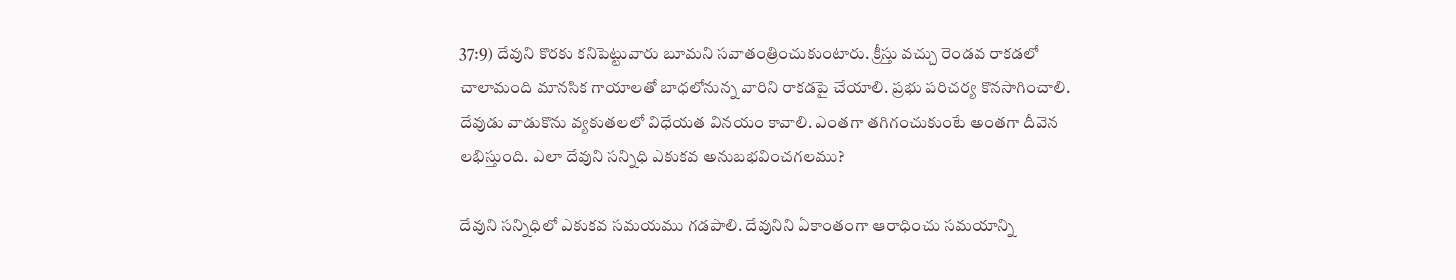37:9) దేవుని కొరకు కనిపెట్టువారు బూమని సవాతంత్రించుకుంటారు. క్రీస్తు వచ్చు రెండవ రాకడలో చాలామంది మానసిక గాయాలతో బాధలోనున్న వారిని రాకడపై చేయాలి. ప్రభు పరిచర్య కొనసాగించాలి. దేవుడు వాడుకొను వ్యకుతలలో విధేయత వినయం కావాలి. ఎంతగా తగిగంచుకుంటే అంతగా దీవెన లభిస్తుంది. ఎలా దేవుని సన్నిధి ఎకుకవ అనుబభవించగలము?

దేవుని సన్నిధిలో ఎకుకవ సమయము గడపాలి. దేవునిని ఏకాంతంగా ఆరాధించు సమయాన్ని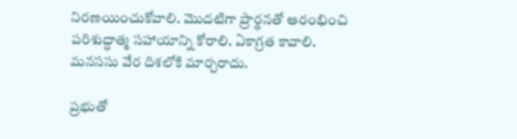నిరణయించుకోవాలి. మొదటిగా ప్రార్థనతో ఆరంభించి పరిశుద్ధాత్మ సహాయాన్ని కోరాలి. ఏకాగ్రత కావాలి. మనససు వేర దిశలోకి మార్చరాదు.

ప్రభుతో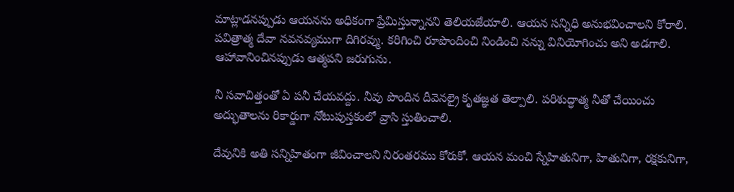మాట్లాడనప్పుడు ఆయనను అధికంగా ప్రేమిస్తున్నానని తెలియజేయాలి. ఆయన సన్నిధి అనుభవించాలని కోరాలి. పవిత్రాత్మ దేవా నవనవ్యముగా దిగిరవ్ము. కరిగించి రూపొందించి నిండించి నన్ను వినియోగించు అని అడగాలి. ఆహావానించినప్పుడు ఆత్మపని జరుగును.

నీ సవాచిత్తంతో ఏ పనీ చేయవద్దు. నీవు పొందిన దీవెనల్రై కృతజ్ఞత తెల్పాలి. పరిశుద్ధాత్మ నీతో చేయించు అద్భుతాలను రికార్డుగా నోటుపుస్తకంలో వ్రాసి స్తుతించాలి.

దేవునికి అతి సన్నిహితంగా జీవించాలని నిరంతరము కోరుకో. ఆయన మంచి స్నేహితునిగా, హితునిగా, రక్షకునిగా,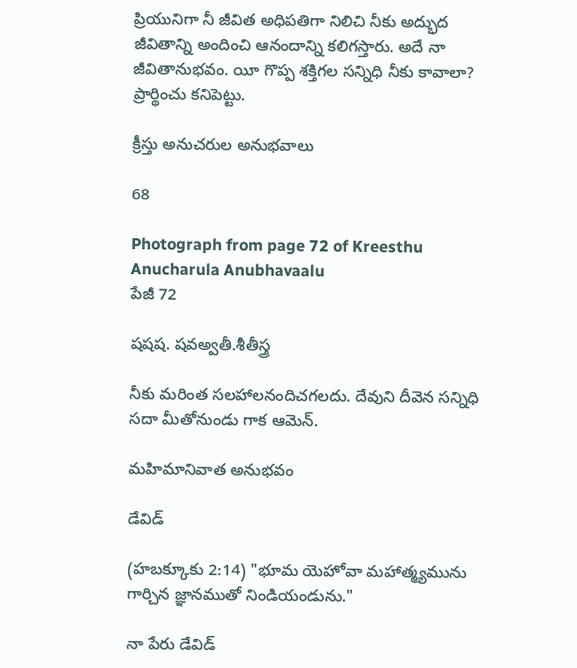ప్రియునిగా నీ జీవిత అధిపతిగా నిలిచి నీకు అద్భుద జీవితాన్ని అందించి ఆనందాన్ని కలిగస్తారు. అదే నా జీవితానుభవం. యీ గొప్ప శక్తిగల సన్నిధి నీకు కావాలా? ప్రార్థించు కనిపెట్టు.

క్రీస్తు అనుచరుల అనుభవాలు

68

Photograph from page 72 of Kreesthu Anucharula Anubhavaalu
పేజీ 72

షషష. షవఅ్వతీ.శీతీస్త్ర

నీకు మరింత సలహాలనందిచగలదు. దేవుని దీవెన సన్నిధి సదా మీతోనుండు గాక ఆమెన్.

మహిమానివాత అనుభవం

డేవిడ్

(హబక్కూకు 2:14) "భూమ యెహోవా మహాత్మ్యమును గార్చిన జ్ఞానముతో నిండియండును."

నా పేరు డేవిడ్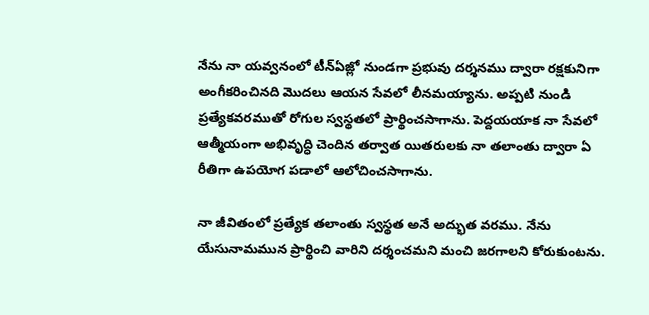నేను నా యవ్వనంలో టీన్ఏజ్లో నుండగా ప్రభువు దర్శనము ద్వారా రక్షకునిగా అంగీకరించినది మొదలు ఆయన సేవలో లీనమయ్యాను. అప్పటి నుండి ప్రత్యేకవరముతో రోగుల స్వస్థతలో ప్రార్థించసాగాను. పెద్దయయాక నా సేవలో ఆత్మీయంగా అభివృద్ధి చెందిన తర్వాత యితరులకు నా తలాంతు ద్వారా ఏ రీతిగా ఉపయోగ పడాలో ఆలోచించసాగాను.

నా జీవితంలో ప్రత్యేక తలాంతు స్వస్థత అనే అద్భుత వరము. నేను యేసునామమున ప్రార్థించి వారిని దర్శంచమని మంచి జరగాలని కోరుకుంటను.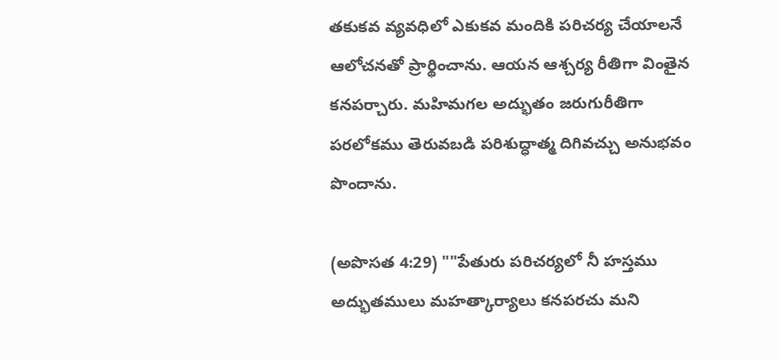తకుకవ వ్యవధిలో ఎకుకవ మందికి పరిచర్య చేయాలనే ఆలోచనతో ప్రార్థించాను. ఆయన ఆశ్చర్య రీతిగా వింతైన కనపర్చారు. మహిమగల అద్భుతం జరుగురీతిగా పరలోకము తెరువబడి పరిశుద్ధాత్మ దిగివచ్చు అనుభవం పొందాను.

(అపొసత 4:29) ""పేతురు పరిచర్యలో నీ హస్తము అద్భుతములు మహత్కార్యాలు కనపరచు మని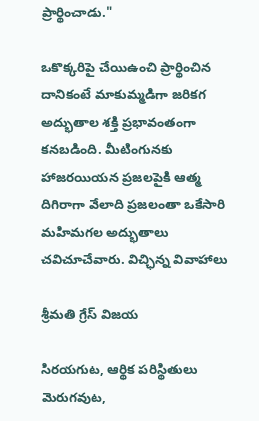ప్రార్థించాడు."

ఒకొక్కరిపై చేయిఉంచి ప్రార్థించిన దానికంటే మాకుమ్మడిగా జరికగ అద్భుతాల శక్తి ప్రభావంతంగా కనబడింది. మీటింగునకు హాజరయియన ప్రజలపైకి ఆత్మ దిగిరాగా వేలాది ప్రజలంతా ఒకేసారి మహిమగల అద్భుతాలు చవిచూచేవారు. విచ్ఛిన్న వివాహాలు

శ్రీమతి గ్రేస్ విజయ

సిరయగుట, ఆర్థిక పరిస్థితులు వెురుగవుట,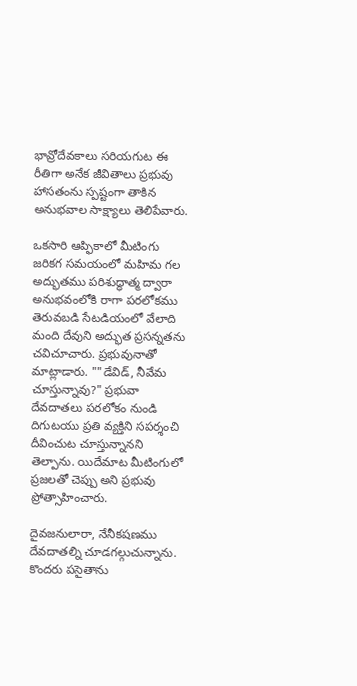భావ్రోదేవకాలు సరియగుట ఈ రీతిగా అనేక జీవితాలు ప్రభువు హాసతంను స్పష్టంగా తాకిన అనుభవాల సాక్ష్యాలు తెలిపేవారు.

ఒకసారి ఆప్ఫికాలో మీటింగు జరికగ సమయంలో మహిమ గల అద్భుతము పరిశుద్ధాత్మ ద్వారా అనుభవంలోకి రాగా పరలోకము తెరువబడి సేటడియంలో వేలాది మంది దేవుని అద్భుత ప్రసన్నతను చవిచూచారు. ప్రభువునాతో మాట్లాడారు. ""డేవిడ్, నీవేమ చూస్తున్నావు?" ప్రభువా దేవదాతలు పరలోకం నుండి దిగుటయు ప్రతి వ్యక్తిని సపర్శంచి దీవించుట చూస్తున్నానని తెల్పాను. యిదేమాట మీటింగులో ప్రజలతో చెప్పు అని ప్రభువు ప్రోత్సాహించారు.

దైవజనులారా, నేనీకషణము దేవదాతల్ని చూడగల్గుచున్నాను. కొందరు పసైతాను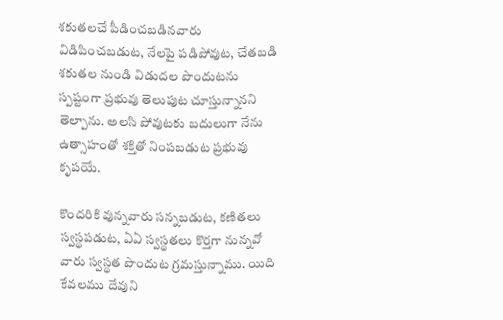శకుతలచే పీడించబడినవారు విడిపించబడుట, నేలపై పడిపోవుట, చేతబడి శకుతల నుండి విడుదల పొందుటను స్పష్టంగా ప్రభువు తెలుపుట చూస్తున్నానని తెల్పాను. అలసి పోవుటకు బదులుగా నేను ఉత్సాహంతో శక్తితో నింపబడుట ప్రభువు కృపయే.

కొందరికి వున్నవారు సన్నబడుట, కణితలు స్వస్థపడుట, ఏఏ స్వస్థతలు కొర్తగా నున్నవో వారు స్వస్థత పొందుట గ్రమస్తున్నాము. యిది కేవలము దేవుని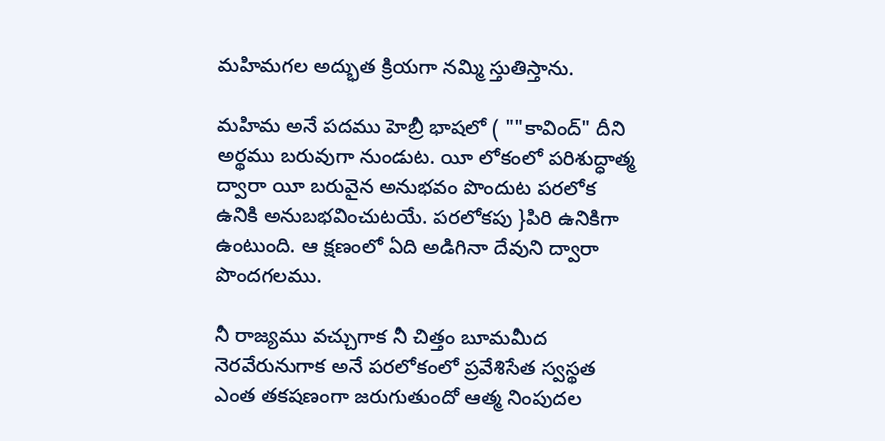మహిమగల అద్భుత క్రియగా నమ్మి స్తుతిస్తాను.

మహిమ అనే పదము హెబ్రీ భాషలో ( ""కావింద్" దీని అర్థము బరువుగా నుండుట. యీ లోకంలో పరిశుద్ధాత్మ ద్వారా యీ బరువైన అనుభవం పొందుట పరలోక ఉనికి అనుబభవించుటయే. పరలోకపు }పిరి ఉనికిగా ఉంటుంది. ఆ క్షణంలో ఏది అడిగినా దేవుని ద్వారా పొందగలము.

నీ రాజ్యము వచ్చుగాక నీ చిత్తం బూమమీద నెరవేరునుగాక అనే పరలోకంలో ప్రవేశిసేత స్వస్థత ఎంత తకషణంగా జరుగుతుందో ఆత్మ నింపుదల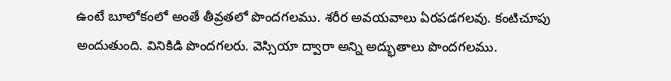ఉంటే బూలోకంలో అంతే తీవ్రతలో పొందగలము. శరీర అవయవాలు ఏరపడగలవు. కంటిచూపు అందుతుంది. వినికిడి పొందగలరు. వెస్సియా ద్వారా అన్ని అద్భుతాలు పొందగలము.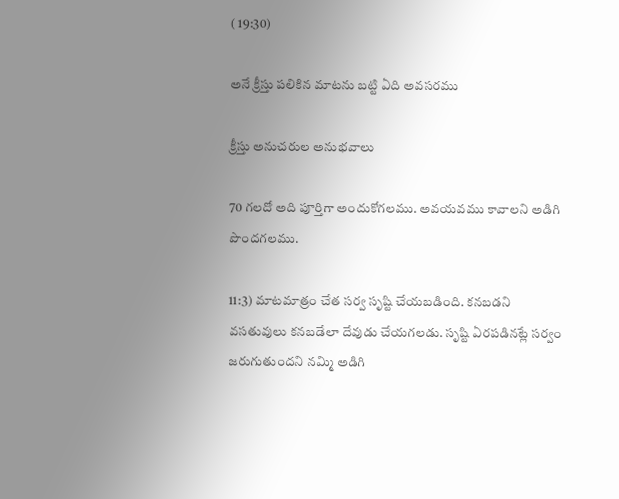( 19:30)

అనే క్రీస్తు పలికిన మాటను బట్టి ఏది అవసరము

క్రీస్తు అనుచరుల అనుభవాలు

70 గలదో అది పూర్తిగా అందుకోగలము. అవయవము కావాలని అడిగి పొందగలము.

11:3) మాటమాత్రం చేత సర్వ సృష్టి చేయబడింది. కనబడని వసతువులు కనబడేలా దేవుడు చేయగలడు. సృష్టి ఏరపడినట్లే సర్వం జరుగుతుందని నమ్మి అడిగి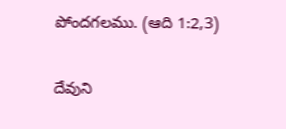పోందగలము. (ఆది 1:2,3)

దేవుని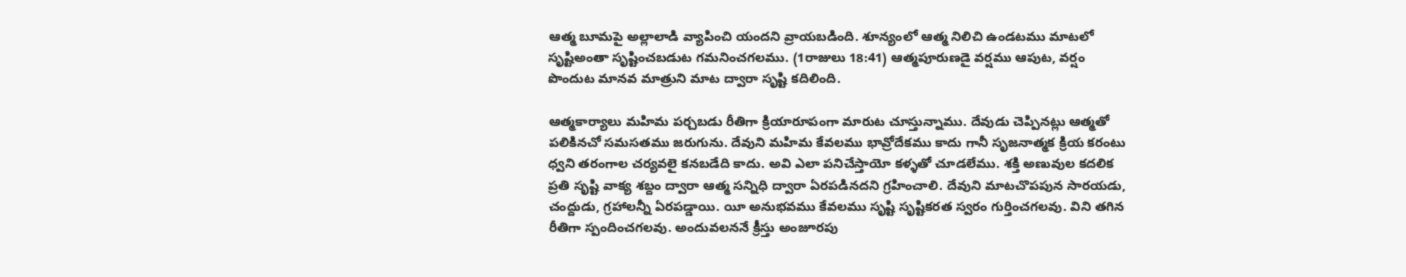ఆత్మ బూమపై అల్లాలాడి వ్యాపించి యందని వ్రాయబడింది. శూన్యంలో ఆత్మ నిలిచి ఉండటము మాటలో సృష్టిఅంతా సృష్టించబడుట గమనించగలము. (1రాజులు 18:41) ఆత్మపూరుణడై వర్షము ఆపుట, వర్షం పొందుట మానవ మాత్రుని మాట ద్వారా సృష్టి కదిలింది.

ఆత్మకార్యాలు మహిమ పర్చబడు రీతిగా క్రియారూపంగా మారుట చూస్తున్నాము. దేవుడు చెప్పినట్లు ఆత్మతో పలికినచో సమసతము జరుగును. దేవుని మహిమ కేవలము భావ్రోదేకము కాదు గానీ సృజనాత్మక క్రియ కరంటు ధ్వని తరంగాల చర్యవలై కనబడేది కాదు. అవి ఎలా పనిచేస్తాయో కళ్ళతో చూడలేము. శక్తి అణువుల కదలిక ప్రతి సృష్టి వాక్య శబ్దం ద్వారా ఆత్మ సన్నిధి ద్వారా ఏరపడినదని గ్రహించాలి. దేవుని మాటచొపపున సారయడు, చంద్దుడు, గ్రహాలన్నీ ఏరపడ్డాయి. యీ అనుభవము కేవలము సృష్టి సృష్టికరత స్వరం గుర్తించగలవు. విని తగిన రీతిగా స్పందించగలవు. అందువలననే క్రీస్తు అంజూరపు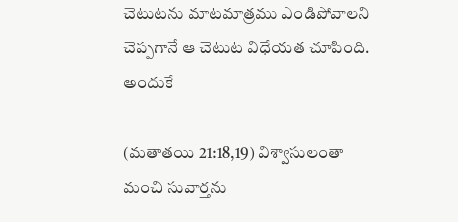చెటుటను మాటమాత్రము ఎండిపోవాలని చెప్పగానే ఆ చెటుట విధేయత చూపింది. అందుకే

(మతాతయి 21:18,19) విశ్వాసులంతా మంచి సువార్తను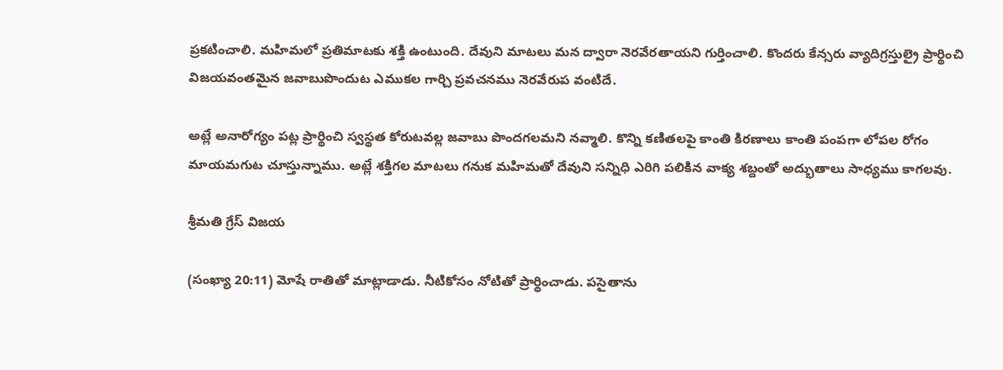ప్రకటించాలి. మహిమలో ప్రతిమాటకు శక్తి ఉంటుంది. దేవుని మాటలు మన ద్వారా నెరవేరతాయని గుర్తించాలి. కొందరు కేన్సరు వ్యాదిగ్రస్తుల్రై ప్రార్థించి విజయవంతమైన జవాబుపొందుట ఎముకల గార్చి ప్రవచనము నెరవేరుప వంటిదే.

అట్లే అనారోగ్యం పట్ల ప్రార్థించి స్వస్థత కోరుటవల్ల జవాబు పొందగలమని నవ్మాలి. కొన్ని కణితలపై కాంతి కిరణాలు కాంతి పంపగా లోపల రోగం మాయమగుట చూస్తున్నాము. అట్లే శక్తిగల మాటలు గనుక మహిమతో దేవుని సన్నిధి ఎరిగి పలికిన వాక్య శబ్దంతో అద్భుతాలు సాధ్యము కాగలవు.

శ్రీమతి గ్రేస్ విజయ

(సంఖ్యా 20:11) మోషే రాతితో మాట్లాడాడు. నీటికోసం నోటితో ప్రార్థించాడు. పసైతాను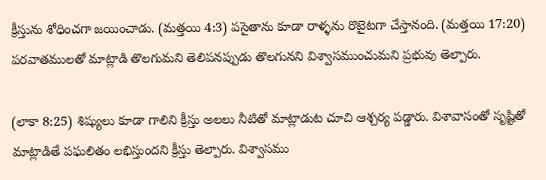క్రీస్తును శోధించగా జయించాడు. (మత్తయి 4:3) పసైతాను కూడా రాళ్ళను రొటైటగా చేస్తానంది. (మత్తయి 17:20) పరవాతములతో మాట్లాడి తొలగుమని తెలిపనప్పుడు తొలగునని విశ్వాసముంచుమని ప్రభువు తెల్పారు.

(లాకా 8:25) శిష్యులు కూడా గాలిని క్రీస్తు అలలు నీటితో మాట్లాడుట చూచి ఆశ్చర్య పడ్డారు. విశావాసంతో సృష్టితో మాట్లాడితే పఘలితం లభిస్తుందని క్రీస్తు తెల్పారు. విశ్వాసము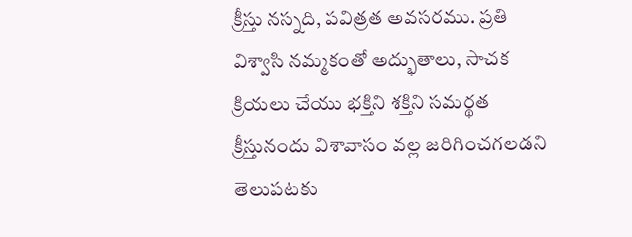క్రీస్తు నస్నది, పవిత్రత అవసరము. ప్రతి విశ్వాసి నమ్మకంతో అద్భుతాలు, సాచక క్రియలు చేయు భక్తిని శక్తిని సమర్థత క్రీస్తునందు విశావాసం వల్ల జరిగించగలడని తెలుపటకు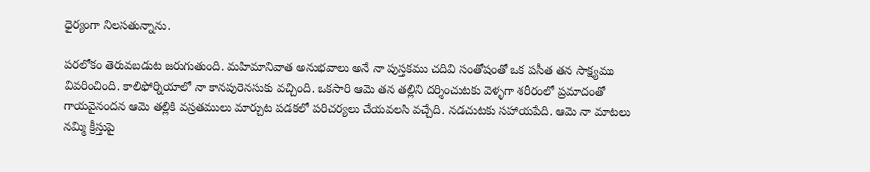ధైర్యంగా నిలసతున్నాను.

పరలోకం తెరువబడుట జరుగుతుంది. మహిమానివాత అనుభవాలు అనే నా పుస్తకము చదివి సంతోషంతో ఒక పసీత తన సాక్ష్యము వివరించింది. కాలిఫోర్నియాలో నా కానపురెనసుకు వచ్చింది. ఒకసారి ఆమె తన తల్లిని దర్శించుటకు వెళ్ళగా శరీరంలో ప్రమాదంతో గాయవైనందన ఆమె తల్లికి వస్రతములు మార్చుట పడకలో పరిచర్యలు చేయవలసి వచ్చేది. నడచుటకు సహాయపేది. ఆమె నా మాటలు నమ్మి క్రీస్తుపై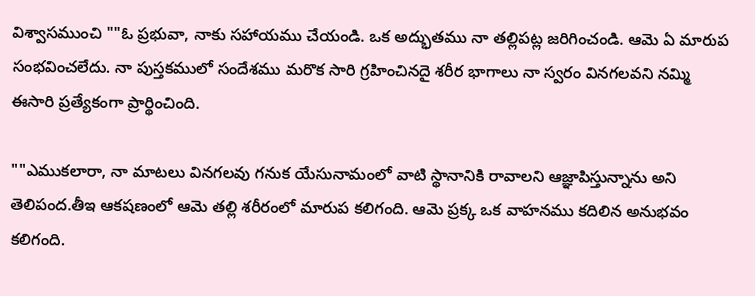విశ్వాసముంచి ""ఓ ప్రభువా, నాకు సహాయము చేయండి. ఒక అద్భుతము నా తల్లిపట్ల జరిగించండి. ఆమె ఏ మారుప సంభవించలేదు. నా పుస్తకములో సందేశము మరొక సారి గ్రహించినదై శరీర భాగాలు నా స్వరం వినగలవని నమ్మి ఈసారి ప్రత్యేకంగా ప్రార్థించింది.

""ఎముకలారా, నా మాటలు వినగలవు గనుక యేసునామంలో వాటి స్థానానికి రావాలని ఆజ్ఞాపిస్తున్నాను అని తెలిపంద.తీఇ ఆకషణంలో ఆమె తల్లి శరీరంలో మారుప కలిగంది. ఆమె ప్రక్క ఒక వాహనము కదిలిన అనుభవం కలిగంది.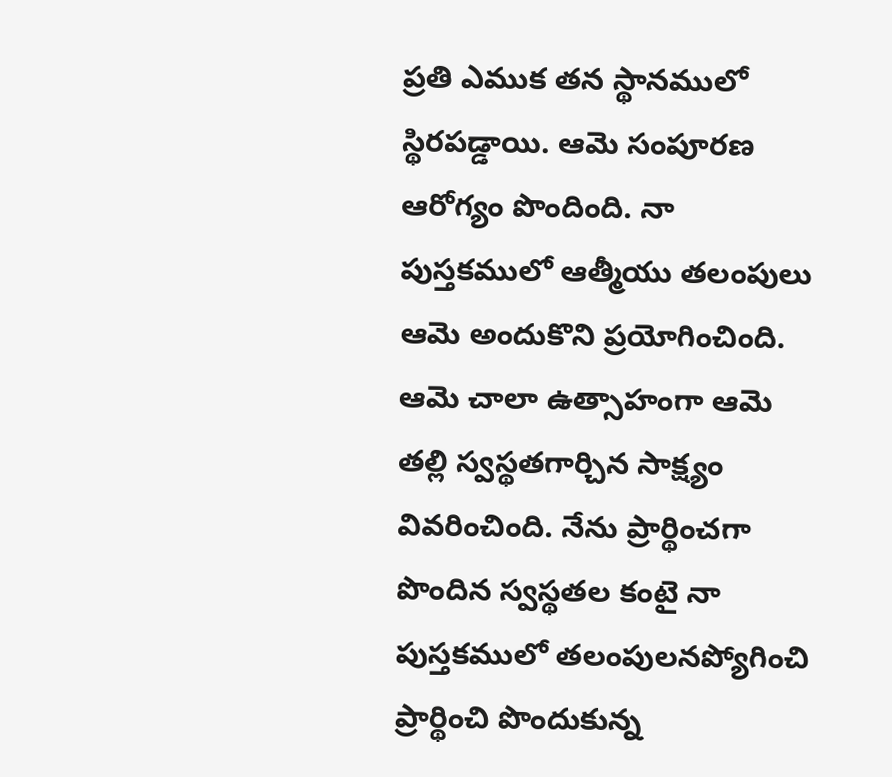ప్రతి ఎముక తన స్థానములో స్థిరపడ్డాయి. ఆమె సంపూరణ ఆరోగ్యం పొందింది. నా పుస్తకములో ఆత్మీయు తలంపులు ఆమె అందుకొని ప్రయోగించింది. ఆమె చాలా ఉత్సాహంగా ఆమె తల్లి స్వస్థతగార్చిన సాక్ష్యం వివరించింది. నేను ప్రార్థించగా పొందిన స్వస్థతల కంటై నా పుస్తకములో తలంపులనప్యోగించి ప్రార్థించి పొందుకున్న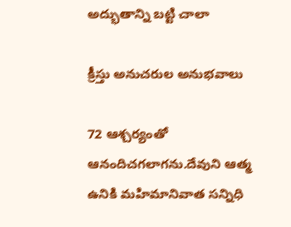అద్భుతాన్ని బట్టి చాలా

క్రీస్తు అనుచరుల అనుభవాలు

72 ఆశ్చర్యంతో ఆనందిచగలాగను.దేవుని ఆత్మ ఉనికి మహిమానివాత సన్నిధి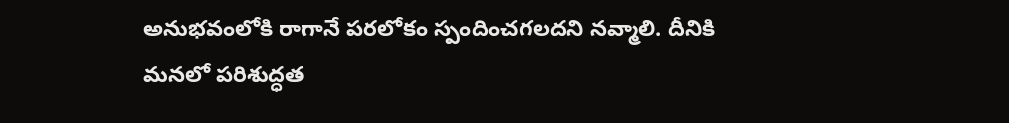అనుభవంలోకి రాగానే పరలోకం స్పందించగలదని నవ్మాలి. దీనికి మనలో పరిశుద్ధత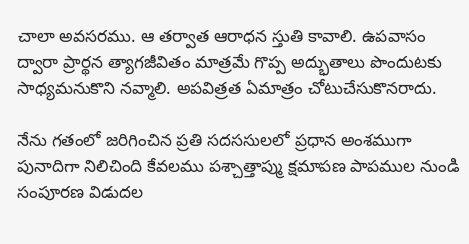చాలా అవసరము. ఆ తర్వాత ఆరాధన స్తుతి కావాలి. ఉపవాసం ద్వారా ప్రార్థన త్యాగజీవితం మాత్రమే గొప్ప అద్భుతాలు పొందుటకు సాధ్యమనుకొని నవ్మాలి. అపవిత్రత ఏమాత్రం చోటుచేసుకొనరాదు.

నేను గతంలో జరిగించిన ప్రతి సదససులలో ప్రధాన అంశముగా పునాదిగా నిలిచింది కేవలము పశ్చాత్తాప్ము క్షమాపణ పాపముల నుండి సంపూరణ విడుదల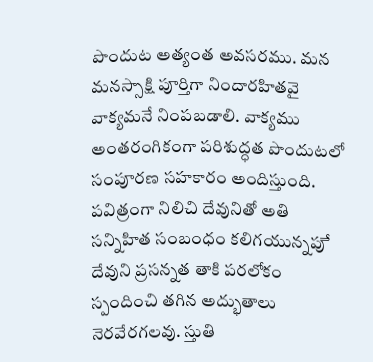పొందుట అత్యంత అవసరము. మన మనస్సాక్షి పూర్తిగా నిందారహితవై వాక్యమనే నింపబడాలి. వాక్యము అంతరంగికంగా పరిశుద్ధత పొందుటలో సంపూరణ సహకారం అందిస్తుంది. పవిత్రంగా నిలిచి దేవునితో అతి సన్నిహిత సంబంధం కలిగయున్నపుే దేవుని ప్రసన్నత తాకి పరలోకం స్పందించి తగిన అద్భుతాలు నెరవేరగలవు. స్తుతి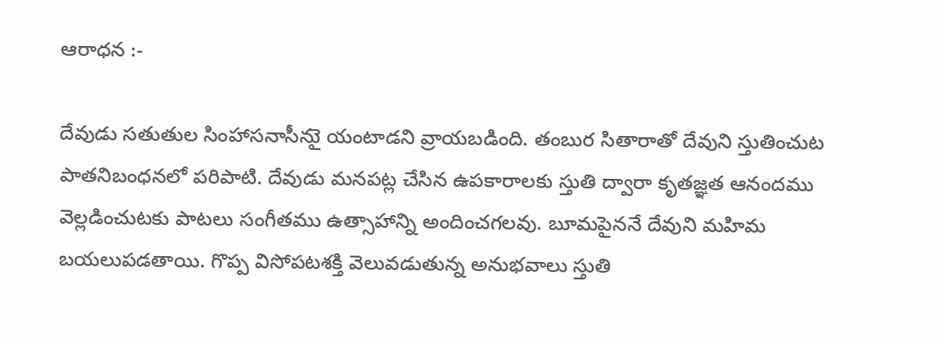ఆరాధన :-

దేవుడు సతుతుల సింహాసనాసీనుై యంటాడని వ్రాయబడింది. తంబుర సితారాతో దేవుని స్తుతించుట పాతనిబంధనలో పరిపాటి. దేవుడు మనపట్ల చేసిన ఉపకారాలకు స్తుతి ద్వారా కృతజ్ఞత ఆనందము వెల్లడించుటకు పాటలు సంగీతము ఉత్సాహాన్ని అందించగలవు. బూమపైననే దేవుని మహిమ బయలుపడతాయి. గొప్ప విసోపటశక్తి వెలువడుతున్న అనుభవాలు స్తుతి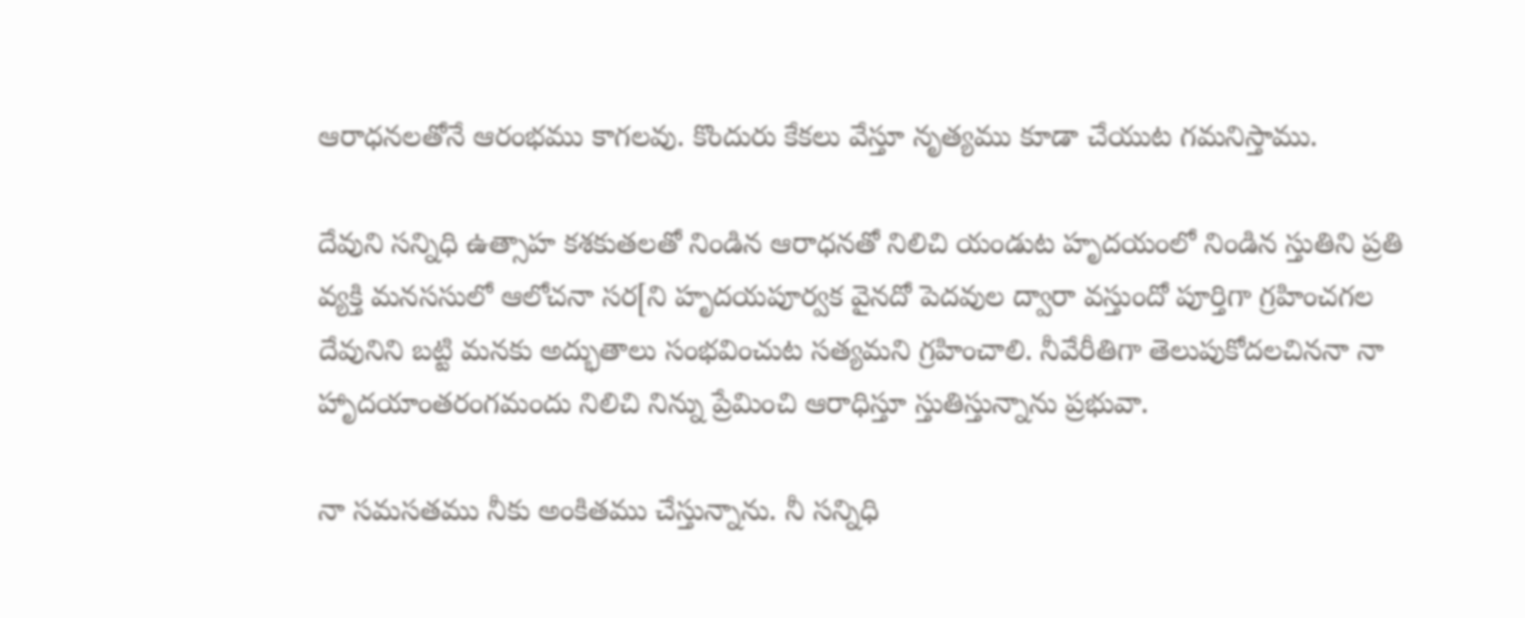ఆరాధనలతోనే ఆరంభము కాగలవు. కొందురు కేకలు వేస్తూ నృత్యము కూడా చేయుట గమనిస్తాము.

దేవుని సన్నిధి ఉత్సాహ కశకుతలతో నిండిన ఆరాధనతో నిలిచి యండుట హృదయంలో నిండిన స్తుతిని ప్రతి వ్యక్తి మనససులో ఆలోచనా సర[ని హృదయపూర్వక వైనదో పెదవుల ద్వారా వస్తుందో పూర్తిగా గ్రహించగల దేవునిని బట్టి మనకు అద్భుతాలు సంభవించుట సత్యమని గ్రహించాలి. నీవేరీతిగా తెలుపుకోదలచిననా నా హాృదయాంతరంగమందు నిలిచి నిన్ను ప్రేమించి ఆరాధిస్తూ స్తుతిస్తున్నాను ప్రభువా.

నా సమసతము నీకు అంకితము చేస్తున్నాను. నీ సన్నిధి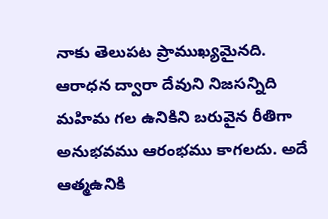నాకు తెలుపట ప్రాముఖ్యమైనది. ఆరాధన ద్వారా దేవుని నిజసన్నిది మహిమ గల ఉనికిని బరువైన రీతిగా అనుభవము ఆరంభము కాగలదు. అదే ఆత్మఉనికి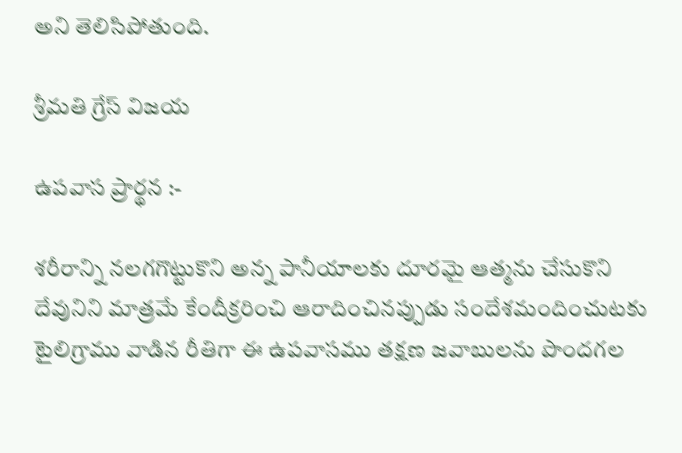అని తెలిసిపోతుంది.

శ్రీమతి గ్రేస్ విజయ

ఉపవాస ప్రార్థన :-

శరీరాన్ని నలగగొట్టుకొని అన్న పానీయాలకు దూరమై ఆత్మను చేసుకొని దేవునిని మాత్రమే కేందీక్రరించి ఆరాదించినప్పుడు సందేశమందించుటకు టైలిగ్రాము వాడిన రీతిగా ఈ ఉపవాసము తక్షణ జవాబులను పొందగల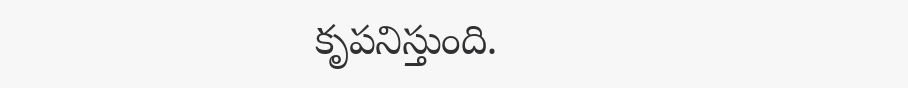కృపనిస్తుంది.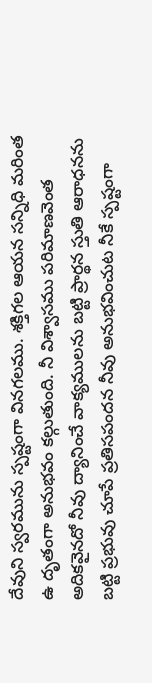దేవుని స్వరమును స్పష్టంగా వినగలము. శక్తిగల ఆయన సన్నిధి మరింత ఉ దృతంగా అనుభవం కల్గుతుంది. నీ విశ్వాసము పరిమాణవెంత అదికవైనదో నీవు ద్యానించే వాక్యములను బట్టి ప్రార్థన స్తుతి ఆరాధనను బట్టి ప్రభువు చూపే ప్రతిసపందన నీవు అనుభవించుట నీకే స్పష్టంగా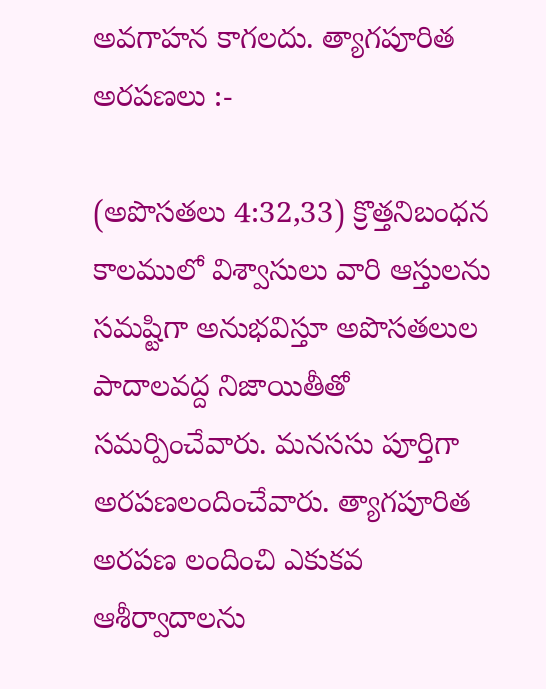అవగాహన కాగలదు. త్యాగపూరిత అరపణలు :-

(అపొసతలు 4:32,33) క్రొత్తనిబంధన కాలములో విశ్వాసులు వారి ఆస్తులను సమష్టిగా అనుభవిస్తూ అపొసతలుల పాదాలవద్ద నిజాయితీతో సమర్పించేవారు. మనససు పూర్తిగా అరపణలందించేవారు. త్యాగపూరిత అరపణ లందించి ఎకుకవ ఆశీర్వాదాలను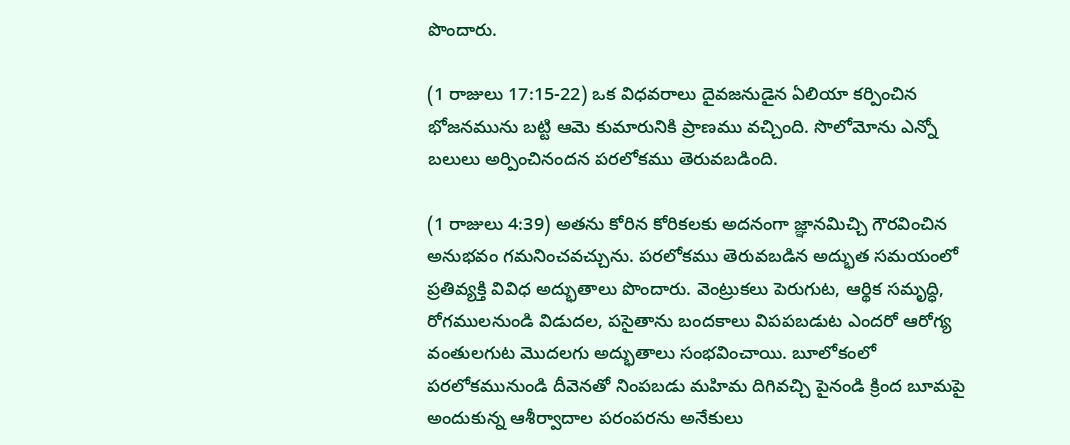పొందారు.

(1 రాజులు 17:15-22) ఒక విధవరాలు దైవజనుడైన ఏలియా కర్పించిన భోజనమును బట్టి ఆమె కుమారునికి ప్రాణము వచ్చింది. సొలోమోను ఎన్నో బలులు అర్పించినందన పరలోకము తెరువబడింది.

(1 రాజులు 4:39) అతను కోరిన కోరికలకు అదనంగా జ్ఞానమిచ్చి గౌరవించిన అనుభవం గమనించవచ్చును. పరలోకము తెరువబడిన అద్భుత సమయంలో ప్రతివ్యక్తి వివిధ అద్భుతాలు పొందారు. వెంట్రుకలు పెరుగుట, ఆర్థిక సమృద్ధి, రోగములనుండి విడుదల, పసైతాను బందకాలు విపపబడుట ఎందరో ఆరోగ్య వంతులగుట మొదలగు అద్భుతాలు సంభవించాయి. బూలోకంలో పరలోకమునుండి దీవెనతో నింపబడు మహిమ దిగివచ్చి పైనండి క్రింద బూమపై అందుకున్న ఆశీర్వాదాల పరంపరను అనేకులు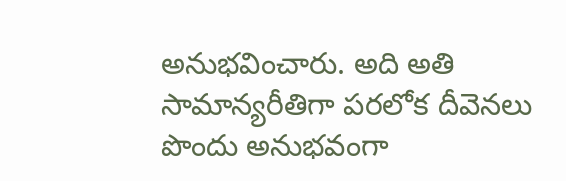అనుభవించారు. అది అతి సామాన్యరీతిగా పరలోక దీవెనలు పొందు అనుభవంగా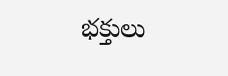భక్తులు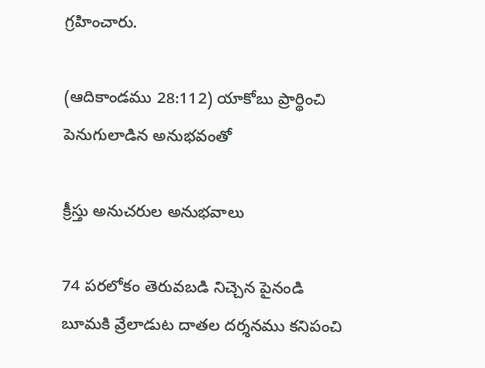గ్రహించారు.

(ఆదికాండము 28:112) యాకోబు ప్రార్థించి పెనుగులాడిన అనుభవంతో

క్రీస్తు అనుచరుల అనుభవాలు

74 పరలోకం తెరువబడి నిచ్చెన పైనండి బూమకి వ్రేలాడుట దాతల దర్శనము కనిపంచి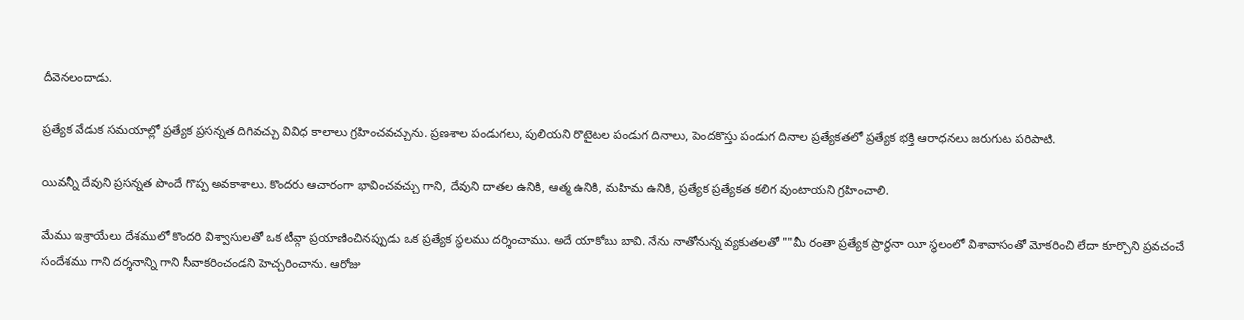దీవెనలందాడు.

ప్రత్యేక వేడుక సమయాల్లో ప్రత్యేక ప్రసన్నత దిగివచ్చు వివిధ కాలాలు గ్రహించవచ్చును. ప్రణశాల పండుగలు, పులియని రొటైటల పండుగ దినాలు, పెందకొస్తు పండుగ దినాల ప్రత్యేకతలో ప్రత్యేక భక్తి ఆరాధనలు జరుగుట పరిపాటి.

యివన్నీ దేవుని ప్రసన్నత పొందే గొప్ప అవకాశాలు. కొందరు ఆచారంగా భావించవచ్చు గాని, దేవుని దాతల ఉనికి, ఆత్మ ఉనికి, మహిమ ఉనికి, ప్రత్యేక ప్రత్యేకత కలిగ వుంటాయని గ్రహించాలి.

మేము ఇశ్రాయేలు దేశములో కొందరి విశ్వాసులతో ఒక టీవ్గా ప్రయాణించినప్పుడు ఒక ప్రత్యేక స్థలము దర్శించాము. అదే యాకోబు బావి. నేను నాతోనున్న వ్యకుతలతో ""మీ రంతా ప్రత్యేక ప్రార్థనా యీ స్థలంలో విశావాసంతో మోకరించి లేదా కూర్చొని ప్రవచంచే సందేశము గాని దర్శనాన్ని గాని సీవాకరించండని హెచ్చరించాను. ఆరోజు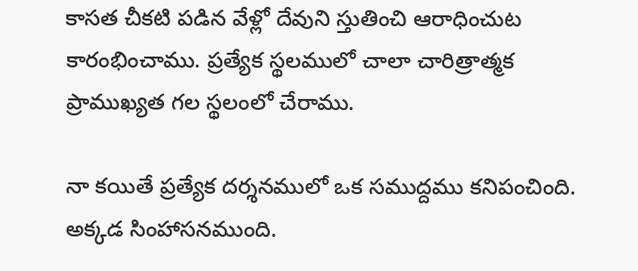కాసత చీకటి పడిన వేళ్లో దేవుని స్తుతించి ఆరాధించుట కారంభించాము. ప్రత్యేక స్థలములో చాలా చారిత్రాత్మక ప్రాముఖ్యత గల స్థలంలో చేరాము.

నా కయితే ప్రత్యేక దర్శనములో ఒక సముద్దము కనిపంచింది. అక్కడ సింహాసనముంది.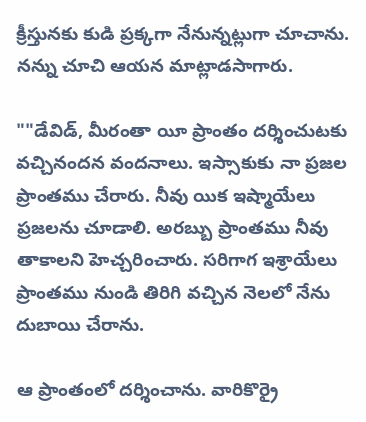క్రీస్తునకు కుడి ప్రక్కగా నేనున్నట్లుగా చూచాను. నన్ను చూచి ఆయన మాట్లాడసాగారు.

""డేవిడ్, మీరంతా యీ ప్రాంతం దర్శించుటకు వచ్చినందన వందనాలు. ఇస్సాకుకు నా ప్రజల ప్రాంతము చేరారు. నీవు యిక ఇష్మాయేలు ప్రజలను చూడాలి. అరబ్బు ప్రాంతము నీవు తాకాలని హెచ్చరించారు. సరిగాగ ఇశ్రాయేలు ప్రాంతము నుండి తిరిగి వచ్చిన నెలలో నేను దుబాయి చేరాను.

ఆ ప్రాంతంలో దర్శించాను. వారికొర్రై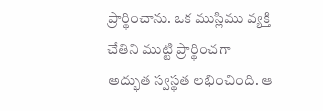ప్రార్థించాను. ఒక ముస్లిము వ్యక్తి చేతిని ముట్టి ప్రార్థించగా అద్భుత స్వస్థత లభించింది. ఆ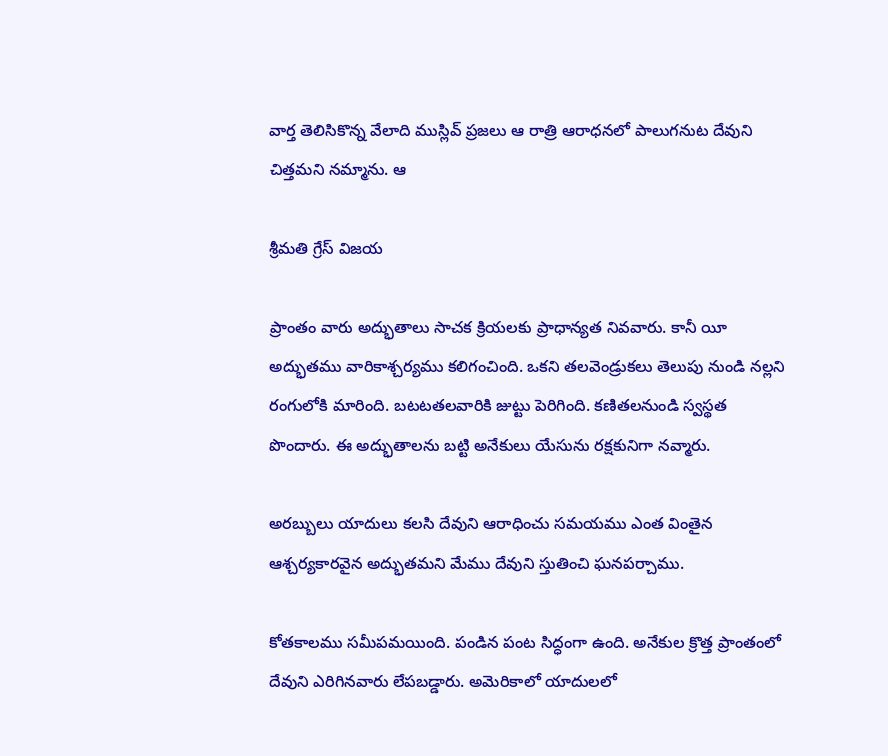వార్త తెలిసికొన్న వేలాది ముస్లివ్ ప్రజలు ఆ రాత్రి ఆరాధనలో పాలుగనుట దేవుని చిత్తమని నమ్మాను. ఆ

శ్రీమతి గ్రేస్ విజయ

ప్రాంతం వారు అద్భుతాలు సాచక క్రియలకు ప్రాధాన్యత నివవారు. కానీ యీ అద్భుతము వారికాశ్చర్యము కలిగంచింది. ఒకని తలవెండ్రుకలు తెలుపు నుండి నల్లని రంగులోకి మారింది. బటటతలవారికి జుట్టు పెరిగింది. కణితలనుండి స్వస్థత పొందారు. ఈ అద్భుతాలను బట్టి అనేకులు యేసును రక్షకునిగా నవ్మారు.

అరబ్బులు యాదులు కలసి దేవుని ఆరాధించు సమయము ఎంత వింతైన ఆశ్చర్యకారవైన అద్భుతమని మేము దేవుని స్తుతించి ఘనపర్చాము.

కోతకాలము సమీపమయింది. పండిన పంట సిద్ధంగా ఉంది. అనేకుల క్రొత్త ప్రాంతంలో దేవుని ఎరిగినవారు లేపబడ్డారు. అమెరికాలో యాదులలో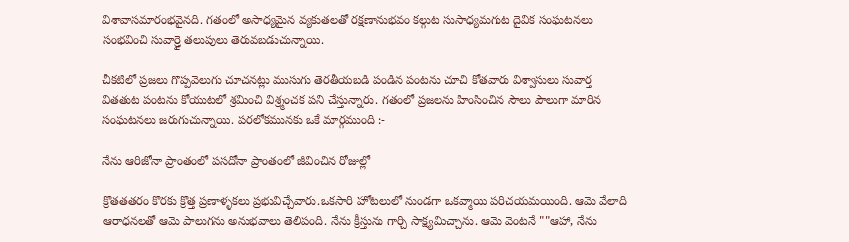విశావాసమారంభవైనది. గతంలో అసాధ్యమైన వ్యకుతలతో రక్షణానుభవం కల్గుట సుసాధ్యమగుట దైవిక సంఘటనలు సంభవించి సువార్త్రై తలుపులు తెరువబడుచున్నాయి.

చీకటిలో ప్రజలు గొప్పవెలుగు చూచనట్లు ముసుగు తెరతీయబడి పండిన పంటను చూచి కోతవారు విశ్వాసులు సువార్త వితతుట పంటను కోయుటలో శ్రమించి విశ్ర్మంచక పని చేస్తున్నారు. గతంలో ప్రజలను హింసించిన సౌలు పౌలుగా మారిన సంఘటనలు జరుగుచున్నాయి. పరలోకమునకు ఒకే మార్గముంది :-

నేను ఆరిజోనా ప్రాంతంలో పసదోనా ప్రాంతంలో జీవించిన రోజుల్లో

క్రొతతతరం కొరకు క్రొత్త ప్రణాళ్ళకలు ప్రభువిచ్చేవారు.ఒకసారి హోటలులో నుండగా ఒకవ్మాయి పరిచయమయింది. ఆమె వేలాది ఆరాధనలతో ఆమె పాలుగను అనుభవాలు తెలిపంది. నేను క్రీస్తును గార్చి సాక్ష్యమిచ్చాను. ఆమె వెంటనే ""ఆహా, నేను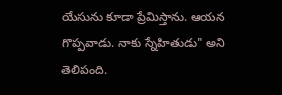యేసును కూడా ప్రేమిస్తాను. ఆయన గొప్పవాడు. నాకు స్నేహితుడు" అని తెలిపంది.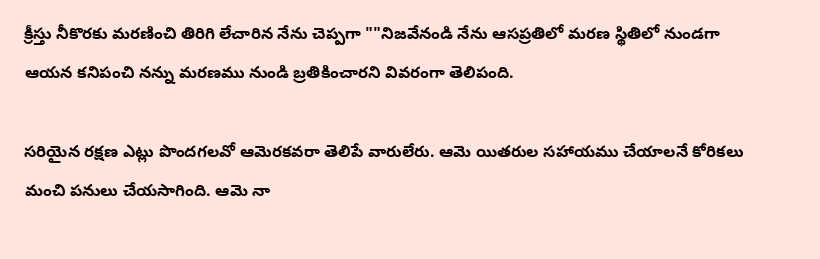క్రీస్తు నీకొరకు మరణించి తిరిగి లేచారిన నేను చెప్పగా ""నిజవేనండి నేను ఆసప్రతిలో మరణ స్థితిలో నుండగా ఆయన కనిపంచి నన్ను మరణము నుండి బ్రతికించారని వివరంగా తెలిపంది.

సరియైన రక్షణ ఎట్లు పొందగలవో ఆవెురకవరా తెలిపే వారులేరు. ఆమె యితరుల సహాయము చేయాలనే కోరికలు మంచి పనులు చేయసాగింది. ఆమె నా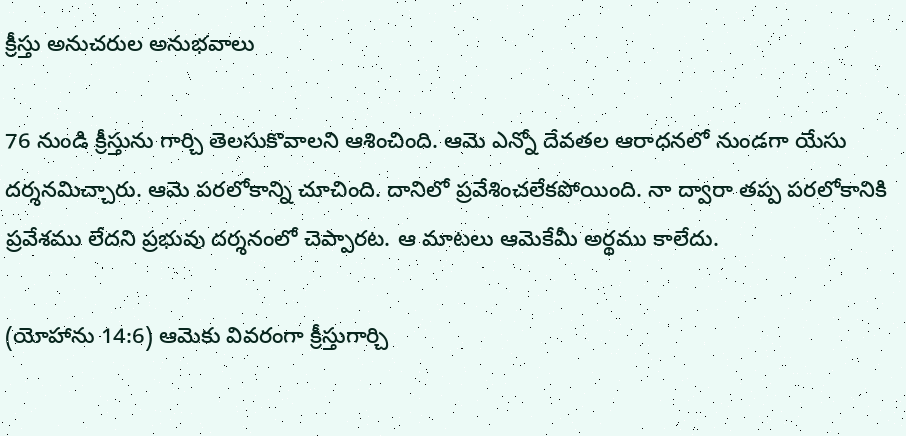క్రీస్తు అనుచరుల అనుభవాలు

76 నుండి క్రీస్తును గార్చి తెలసుకొవాలని ఆశించింది. ఆమె ఎన్నో దేవతల ఆరాధనలో నుండగా యేసు దర్శనమిచ్చారు. ఆమె పరలోకాన్ని చూచింది. దానిలో ప్రవేశించలేకపోయింది. నా ద్వారా తప్ప పరలోకానికి ప్రవేశము లేదని ప్రభువు దర్శనంలో చెప్పారట. ఆ మాటలు ఆమెకేమీ అర్థము కాలేదు.

(యోహాను 14:6) ఆమెకు వివరంగా క్రీస్తుగార్చి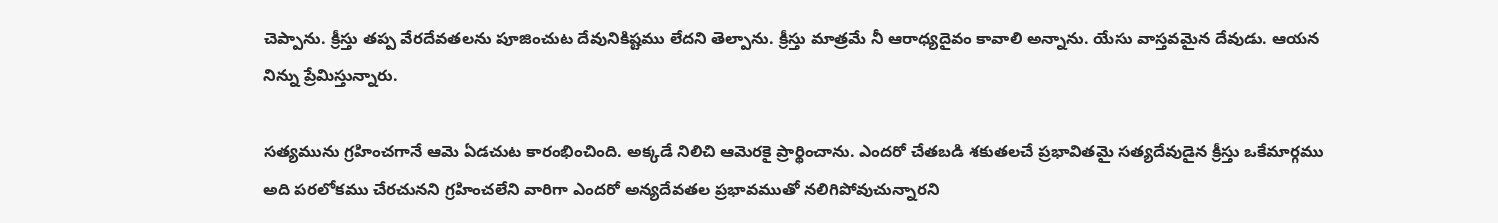చెప్పాను. క్రీస్తు తప్ప వేరదేవతలను పూజించుట దేవునికిష్టము లేదని తెల్పాను. క్రీస్తు మాత్రమే నీ ఆరాధ్యదైవం కావాలి అన్నాను. యేసు వాస్తవమైన దేవుడు. ఆయన నిన్ను ప్రేమిస్తున్నారు.

సత్యమును గ్రహించగానే ఆమె ఏడచుట కారంభించింది. అక్కడే నిలిచి ఆవెురకై ప్రార్థించాను. ఎందరో చేతబడి శకుతలచే ప్రభావితమై సత్యదేవుడైన క్రీస్తు ఒకేమార్గము అది పరలోకము చేరచునని గ్రహించలేని వారిగా ఎందరో అన్యదేవతల ప్రభావముతో నలిగిపోవుచున్నారని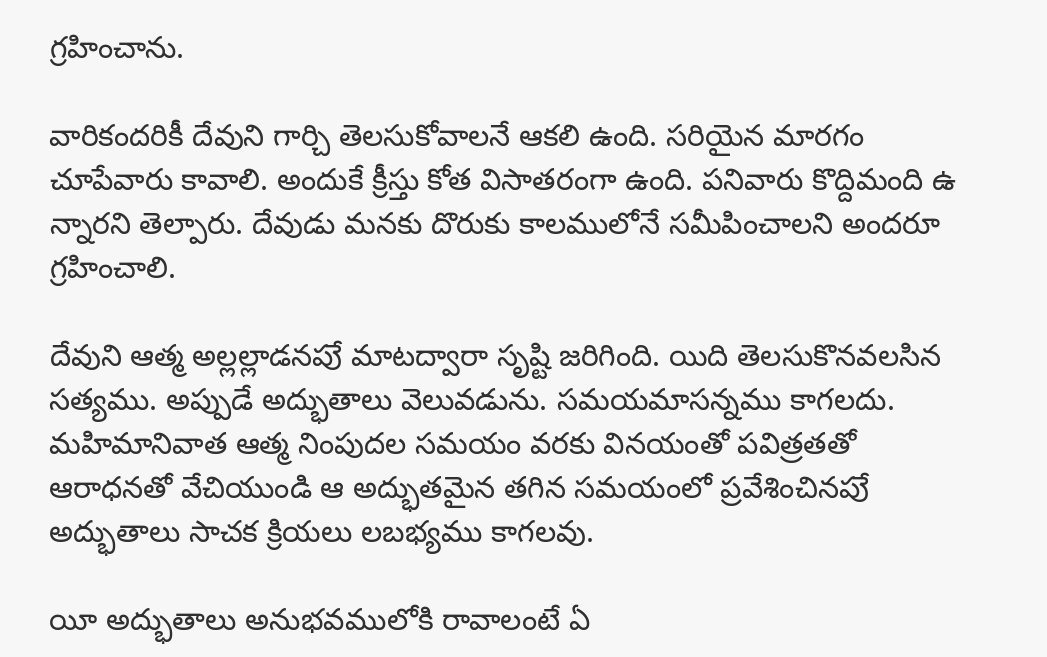గ్రహించాను.

వారికందరికీ దేవుని గార్చి తెలసుకోవాలనే ఆకలి ఉంది. సరియైన మారగం చూపేవారు కావాలి. అందుకే క్రీస్తు కోత విసాతరంగా ఉంది. పనివారు కొద్దిమంది ఉ న్నారని తెల్పారు. దేవుడు మనకు దొరుకు కాలములోనే సమీపించాలని అందరూ గ్రహించాలి.

దేవుని ఆత్మ అల్లల్లాడనపుే మాటద్వారా సృష్టి జరిగింది. యిది తెలసుకొనవలసిన సత్యము. అప్పుడే అద్భుతాలు వెలువడును. సమయమాసన్నము కాగలదు. మహిమానివాత ఆత్మ నింపుదల సమయం వరకు వినయంతో పవిత్రతతో ఆరాధనతో వేచియుండి ఆ అద్భుతమైన తగిన సమయంలో ప్రవేశించినపుే అద్భుతాలు సాచక క్రియలు లబభ్యము కాగలవు.

యీ అద్భుతాలు అనుభవములోకి రావాలంటే ఏ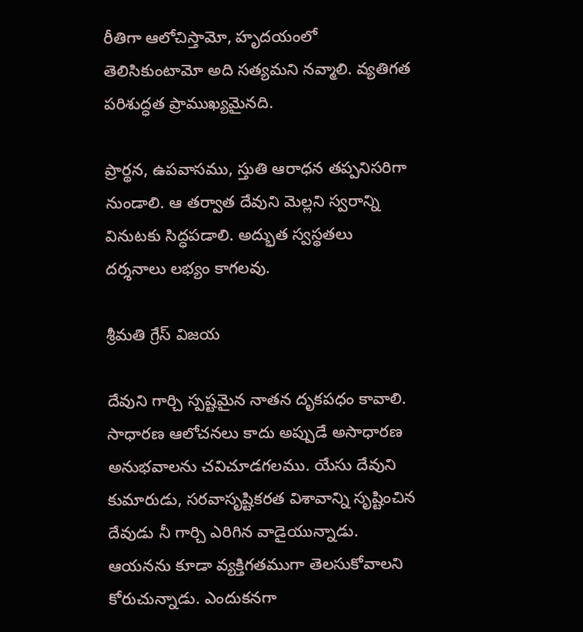రీతిగా ఆలోచిస్తామో, హృదయంలో తెలిసికుంటామో అది సత్యమని నవ్మాలి. వ్యతిగత పరిశుద్ధత ప్రాముఖ్యమైనది.

ప్రార్థన, ఉపవాసము, స్తుతి ఆరాధన తప్పనిసరిగా నుండాలి. ఆ తర్వాత దేవుని మెల్లని స్వరాన్ని వినుటకు సిద్ధపడాలి. అద్భుత స్వస్థతలు దర్శనాలు లభ్యం కాగలవు.

శ్రీమతి గ్రేస్ విజయ

దేవుని గార్చి స్పష్టమైన నాతన దృకపధం కావాలి. సాధారణ ఆలోచనలు కాదు అప్పుడే అసాధారణ అనుభవాలను చవిచూడగలము. యేసు దేవుని కుమారుడు, సరవాసృష్టికరత విశావాన్ని సృష్టించిన దేవుడు నీ గార్చి ఎరిగిన వాడైయున్నాడు. ఆయనను కూడా వ్యక్తిగతముగా తెలసుకోవాలని కోరుచున్నాడు. ఎందుకనగా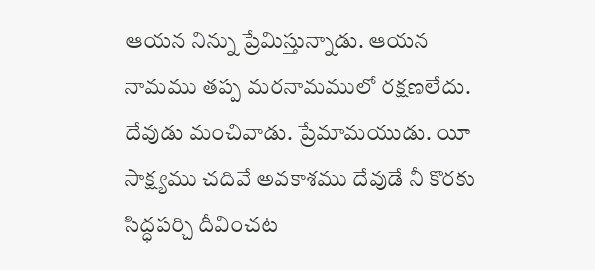ఆయన నిన్ను ప్రేమిస్తున్నాడు. ఆయన నామము తప్ప మరనామములో రక్షణలేదు. దేవుడు మంచివాడు. ప్రేమామయుడు. యీ సాక్ష్యము చదివే అవకాశము దేవుడే నీ కొరకు సిద్ధపర్చి దీవించట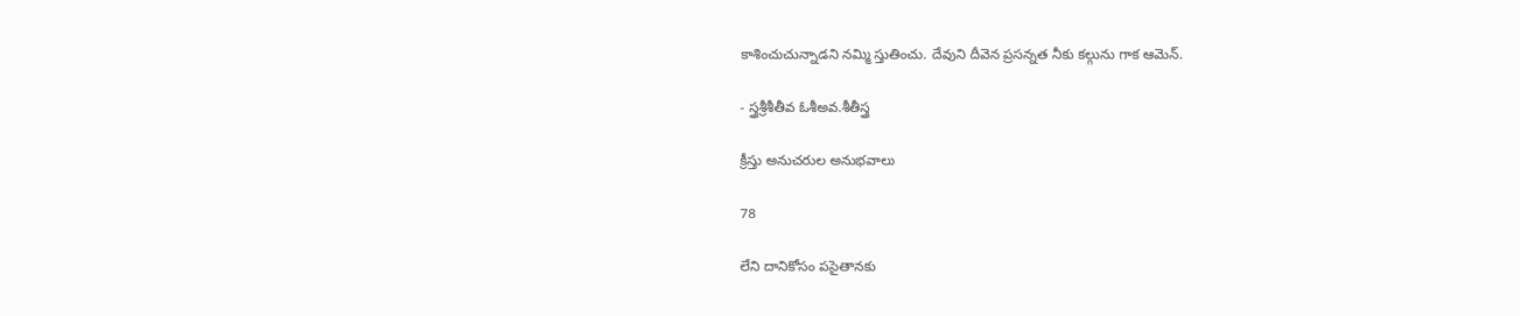కాశించుచున్నాడని నమ్మి స్తుతించు. దేవుని దీవెన ప్రసన్నత నీకు కల్గును గాక ఆమెన్.

- స్త్రశ్రీశీతీవ ఓశీఅవ.శీతీస్త్ర

క్రీస్తు అనుచరుల అనుభవాలు

78

లేని దానికోసం పసైతానకు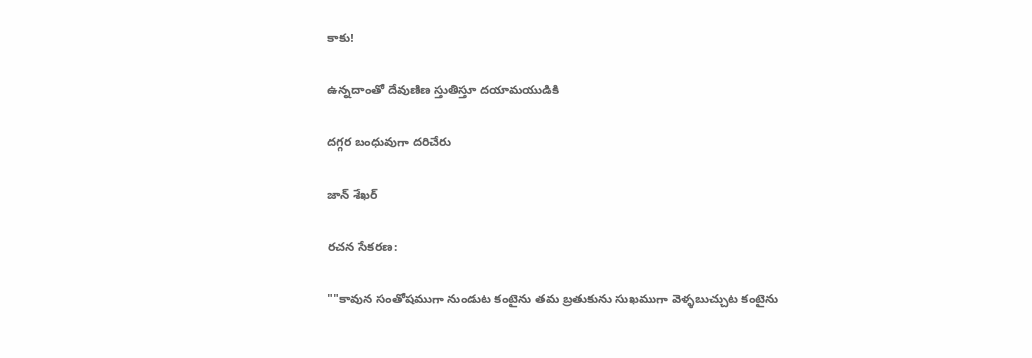కాకు!

ఉన్నదాంతో దేవుణిణ స్తుతిస్తూ దయామయుడికి

దగ్గర బంధువుగా దరిచేరు

జాన్ శేఖర్

రచన సేకరణ:

""కావున సంతోషముగా నుండుట కంటైను తమ బ్రతుకును సుఖముగా వెళ్ళబుచ్చుట కంటైను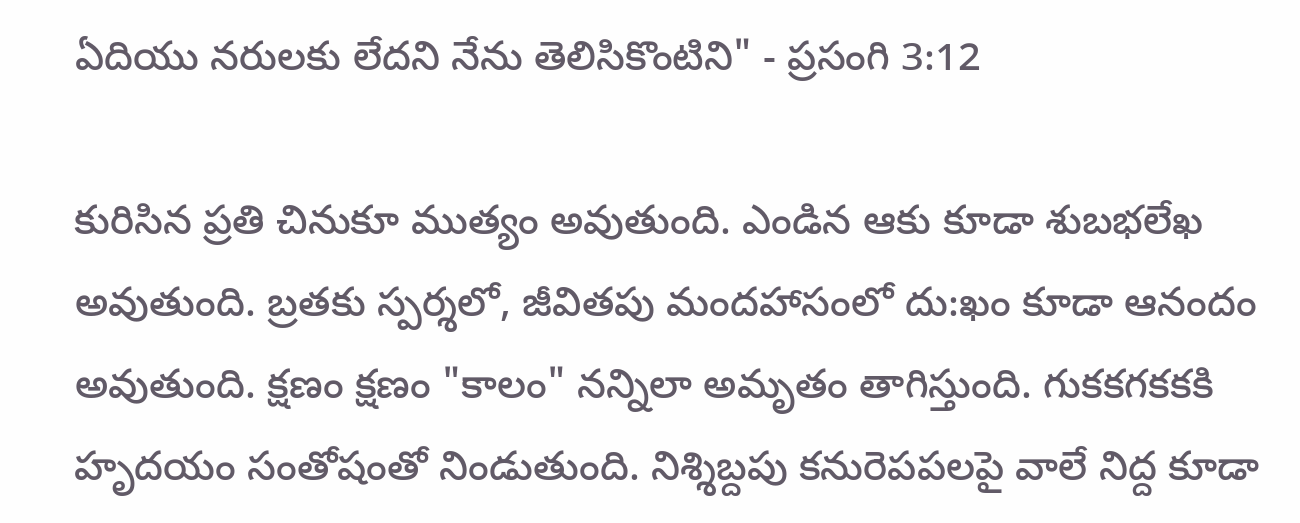ఏదియు నరులకు లేదని నేను తెలిసికొంటిని" - ప్రసంగి 3:12

కురిసిన ప్రతి చినుకూ ముత్యం అవుతుంది. ఎండిన ఆకు కూడా శుబభలేఖ అవుతుంది. బ్రతకు స్పర్శలో, జీవితపు మందహాసంలో దు:ఖం కూడా ఆనందం అవుతుంది. క్షణం క్షణం "కాలం" నన్నిలా అమృతం తాగిస్తుంది. గుకకగకకకి హృదయం సంతోషంతో నిండుతుంది. నిశ్శిబ్దపు కనురెపపలపై వాలే నిద్ద కూడా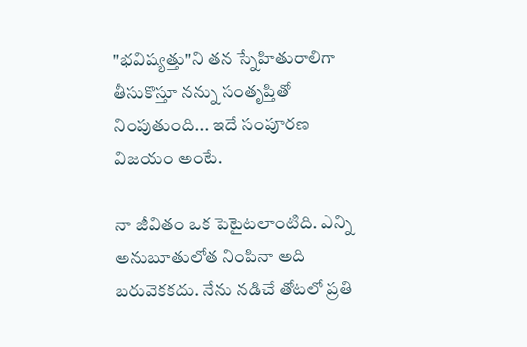"భవిష్యత్తు"ని తన స్నేహితురాలిగా తీసుకొస్తూ నన్ను సంతృప్తితో నింపుతుంది... ఇదే సంపూరణ విజయం అంటే.

నా జీవితం ఒక పెటైటలాంటిది. ఎన్ని అనుబూతులోత నింపినా అది బరువెకకదు. నేను నడిచే తోటలో ప్రతి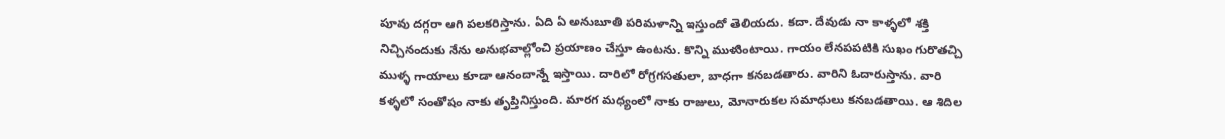పూవు దగ్గరా ఆగి పలకరిస్తాను. ఏది ఏ అనుబూతి పరిమళాన్ని ఇస్తుందో తెలియదు. కదా. దేవుడు నా కాళ్ళలో శక్తి నిచ్చినందుకు నేను అనుభవాల్లోంచి ప్రయాణం చేస్తూ ఉంటను. కొన్ని ముళుింటాయి. గాయం లేనపపటికి సుఖం గురొతచ్చి ముళ్ళ గాయాలు కూడా ఆనందాన్నే ఇస్తాయి. దారిలో రోగ్రగసతులా, బాధగా కనబడతారు. వారిని ఓదారుస్తాను. వారి కళ్ళలో సంతోషం నాకు తృప్తినిస్తుంది. మారగ మధ్యంలో నాకు రాజులు, మోనారుకల సమాధులు కనబడతాయి. ఆ శిదిల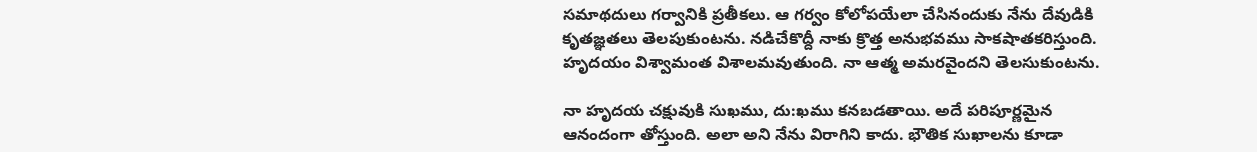సమాథదులు గర్వానికి ప్రతీకలు. ఆ గర్వం కోలోపయేలా చేసినందుకు నేను దేవుడికి కృతజ్ఞతలు తెలపుకుంటను. నడిచేకొద్దీ నాకు క్రొత్త అనుభవము సాకషాతకరిస్తుంది. హృదయం విశ్వామంత విశాలమవుతుంది. నా ఆత్మ అమరవైందని తెలసుకుంటను.

నా హృదయ చక్షువుకి సుఖము, దు:ఖము కనబడతాయి. అదే పరిపూర్ణమైన ఆనందంగా తోస్తుంది. అలా అని నేను విరాగిని కాదు. భౌతిక సుఖాలను కూడా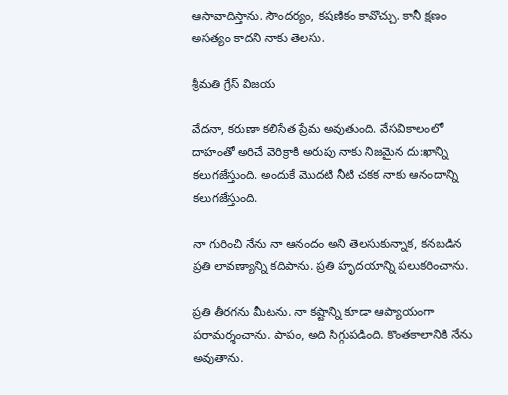ఆసావాదిస్తాను. సౌందర్యం, కషణికం కావొచ్చు. కానీ క్షణం అసత్యం కాదని నాకు తెలసు.

శ్రీమతి గ్రేస్ విజయ

వేదనా, కరుణా కలిసేత ప్రేమ అవుతుంది. వేసవికాలంలో దాహంతో అరిచే వెరిక్రాకి అరుపు నాకు నిజమైన దు:ఖాన్ని కలుగజేస్తుంది. అందుకే మొదటి నీటి చకక నాకు ఆనందాన్ని కలుగజేస్తుంది.

నా గురించి నేను నా ఆనందం అని తెలసుకున్నాక, కనబడిన ప్రతి లావణ్యాన్ని కదిపాను. ప్రతి హృదయాన్ని పలుకరించాను.

ప్రతి తీరగను మీటను. నా కష్టాన్ని కూడా ఆప్యాయంగా పరామర్శంచాను. పాపం, అది సిగ్గుపడింది. కొంతకాలానికి నేను అవుతాను.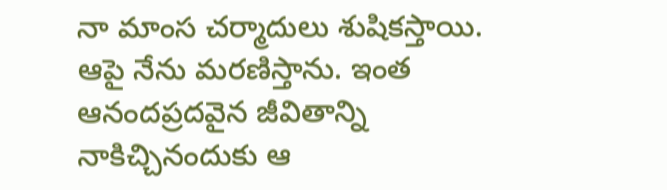నా మాంస చర్మాదులు శుషికస్తాయి. ఆపై నేను మరణిస్తాను. ఇంత ఆనందప్రదవైన జీవితాన్ని నాకిచ్చినందుకు ఆ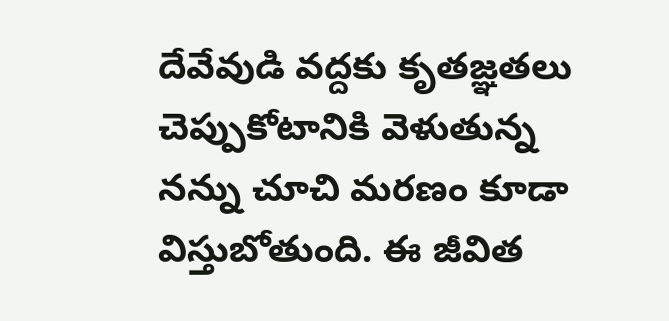దేవేవుడి వద్దకు కృతజ్ఞతలు చెప్పుకోటానికి వెళుతున్న నన్ను చూచి మరణం కూడా విస్తుబోతుంది. ఈ జీవిత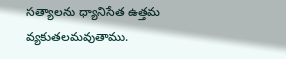సత్యాలను ధ్యానిసేత ఉత్తమ వ్యకుతలమవుతాము.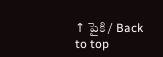↑ పైకి / Back to top